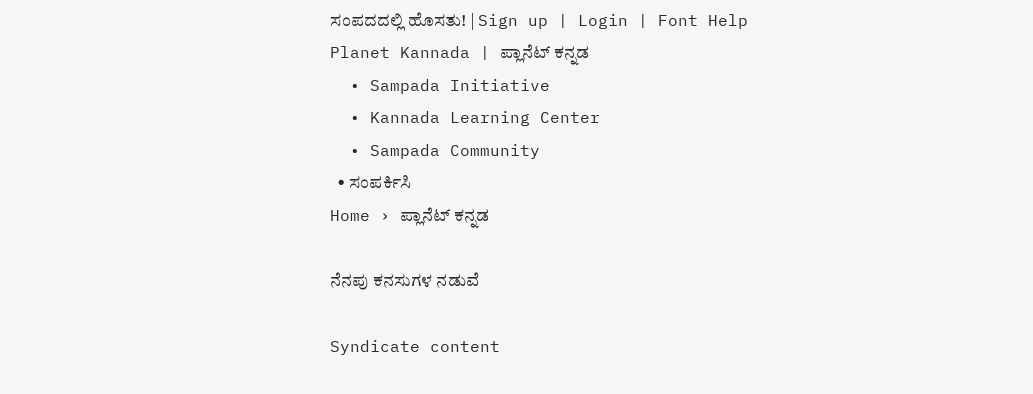ಸಂಪದದಲ್ಲಿ ಹೊಸತು! | Sign up | Login | Font Help
Planet Kannada | ಪ್ಲಾನೆಟ್ ಕನ್ನಡ
  • Sampada Initiative
  • Kannada Learning Center
  • Sampada Community
  • ಸಂಪರ್ಕಿಸಿ
Home › ಪ್ಲಾನೆಟ್ ಕನ್ನಡ

ನೆನಪು ಕನಸುಗಳ ನಡುವೆ

Syndicate content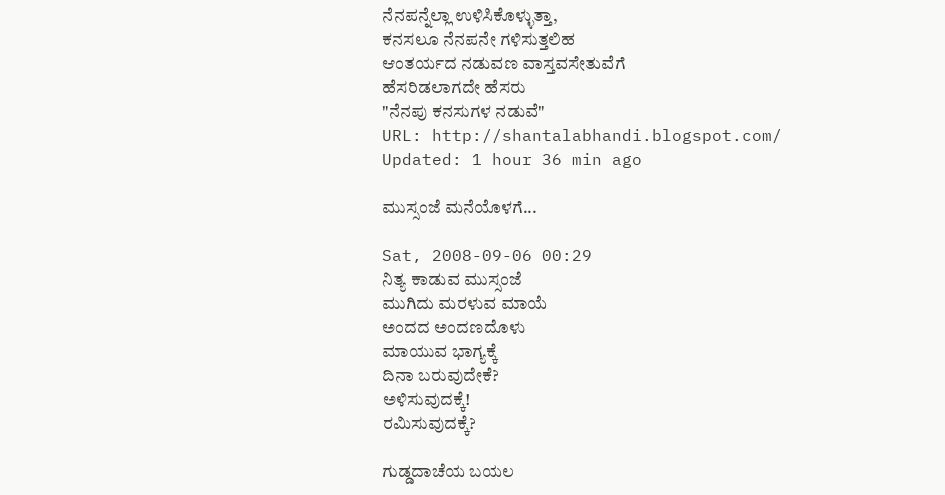ನೆನಪನ್ನೆಲ್ಲಾ ಉಳಿಸಿಕೊಳ್ಳುತ್ತಾ,
ಕನಸಲೂ ನೆನಪನೇ ಗಳಿಸುತ್ತಲಿಹ
ಆಂತರ್ಯದ ನಡುವಣ ವಾಸ್ತವಸೇತುವೆಗೆ
ಹೆಸರಿಡಲಾಗದೇ ಹೆಸರು
"ನೆನಪು ಕನಸುಗಳ ನಡುವೆ"
URL: http://shantalabhandi.blogspot.com/
Updated: 1 hour 36 min ago

ಮುಸ್ಸಂಜೆ ಮನೆಯೊಳಗೆ...

Sat, 2008-09-06 00:29
ನಿತ್ಯ ಕಾಡುವ ಮುಸ್ಸಂಜೆ
ಮುಗಿದು ಮರಳುವ ಮಾಯೆ
ಅಂದದ ಅಂದಣದೊಳು
ಮಾಯುವ ಭಾಗ್ಯಕ್ಕೆ
ದಿನಾ ಬರುವುದೇಕೆ?
ಅಳಿಸುವುದಕ್ಕೆ!
ರಮಿಸುವುದಕ್ಕೆ?

ಗುಡ್ಡದಾಚೆಯ ಬಯಲ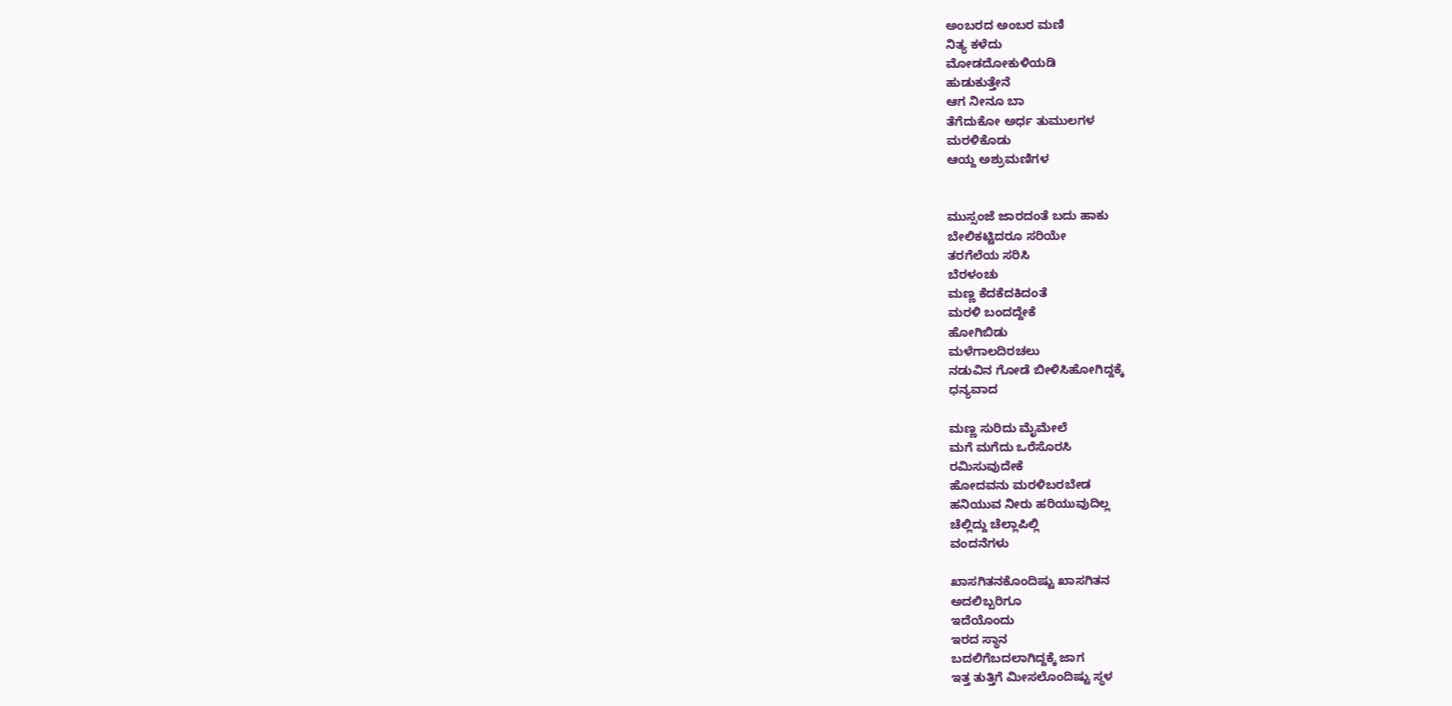ಅಂಬರದ ಅಂಬರ ಮಣಿ
ನಿತ್ಯ ಕಳೆದು
ಮೋಡದೋಕುಳಿಯಡಿ
ಹುಡುಕುತ್ತೇನೆ
ಆಗ ನೀನೂ ಬಾ
ತೆಗೆದುಕೋ ಅರ್ಧ ತುಮುಲಗಳ
ಮರಳಿಕೊಡು
ಆಯ್ದ ಅಶ್ರುಮಣಿಗಳ


ಮುಸ್ಸಂಜೆ ಜಾರದಂತೆ ಬದು ಹಾಕು
ಬೇಲಿಕಟ್ಟಿದರೂ ಸರಿಯೇ
ತರಗೆಲೆಯ ಸರಿಸಿ
ಬೆರಳಂಚು
ಮಣ್ಣ ಕೆದಕೆದಕಿದಂತೆ
ಮರಳಿ ಬಂದದ್ದೇಕೆ
ಹೋಗಿಬಿಡು
ಮಳೆಗಾಲದಿರಚಲು
ನಡುವಿನ ಗೋಡೆ ಬೀಳಿಸಿಹೋಗಿದ್ದಕ್ಕೆ
ಧನ್ಯವಾದ

ಮಣ್ಣ ಸುರಿದು ಮೈಮೇಲೆ
ಮಗೆ ಮಗೆದು ಒರೆಸೊರಸಿ
ರಮಿಸುವುದೇಕೆ
ಹೋದವನು ಮರಳಿಬರಬೇಡ
ಹನಿಯುವ ನೀರು ಹರಿಯುವುದಿಲ್ಲ
ಚೆಲ್ಲಿದ್ದು ಚೆಲ್ಲಾಪಿಲ್ಲಿ
ವಂದನೆಗಳು

ಖಾಸಗಿತನಕೊಂದಿಷ್ಟು ಖಾಸಗಿತನ
ಅದಲಿಬ್ಬರಿಗೂ
ಇದೆಯೊಂದು
ಇರದ ಸ್ಥಾನ
ಬದಲಿಗೆಬದಲಾಗಿದ್ದಕ್ಕೆ ಜಾಗ
ಇತ್ತ ತುತ್ತಿಗೆ ಮೀಸಲೊಂದಿಷ್ಟು ಸ್ಥಳ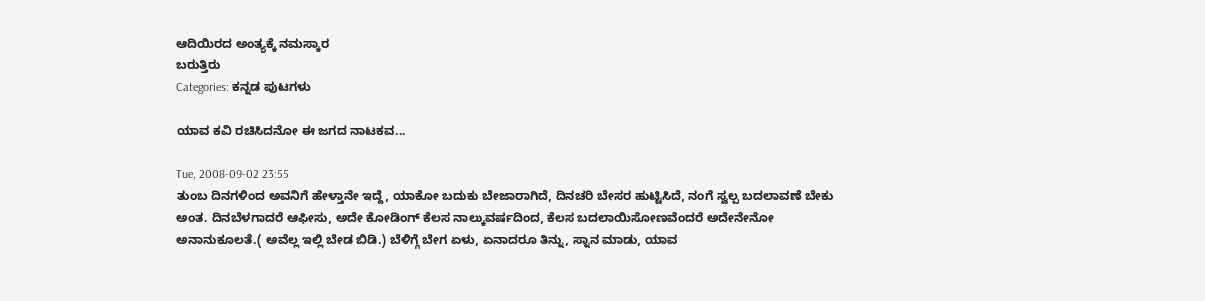ಆದಿಯಿರದ ಅಂತ್ಯಕ್ಕೆ ನಮಸ್ಕಾರ
ಬರುತ್ತಿರು
Categories: ಕನ್ನಡ ಪುಟಗಳು

ಯಾವ ಕವಿ ರಚಿಸಿದನೋ ಈ ಜಗದ ನಾಟಕವ...

Tue, 2008-09-02 23:55
ತುಂಬ ದಿನಗಳಿಂದ ಅವನಿಗೆ ಹೇಳ್ತಾನೇ ಇದ್ದೆ, ಯಾಕೋ ಬದುಕು ಬೇಜಾರಾಗಿದೆ, ದಿನಚರಿ ಬೇಸರ ಹುಟ್ಟಿಸಿದೆ, ನಂಗೆ ಸ್ವಲ್ಪ ಬದಲಾವಣೆ ಬೇಕು ಅಂತ. ದಿನಬೆಳಗಾದರೆ ಆಫೀಸು, ಅದೇ ಕೋಡಿಂಗ್ ಕೆಲಸ ನಾಲ್ಕುವರ್ಷದಿಂದ, ಕೆಲಸ ಬದಲಾಯಿಸೋಣವೆಂದರೆ ಅದೇನೇನೋ ಅನಾನುಕೂಲತೆ.( ಅವೆಲ್ಲ ಇಲ್ಲಿ ಬೇಡ ಬಿಡಿ.) ಬೆಳಿಗ್ಗೆ ಬೇಗ ಏಳು, ಏನಾದರೂ ತಿನ್ನು, ಸ್ನಾನ ಮಾಡು, ಯಾವ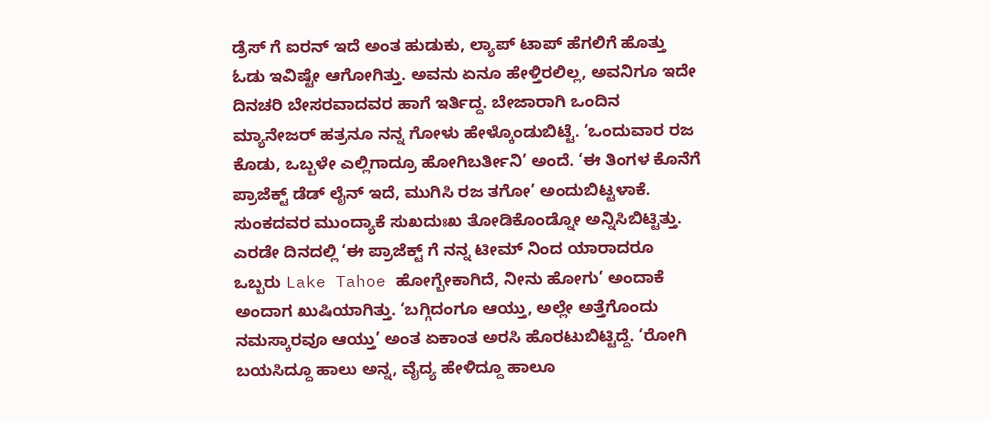ಡ್ರೆಸ್ ಗೆ ಐರನ್ ಇದೆ ಅಂತ ಹುಡುಕು, ಲ್ಯಾಪ್ ಟಾಪ್ ಹೆಗಲಿಗೆ ಹೊತ್ತು ಓಡು ಇವಿಷ್ಟೇ ಆಗೋಗಿತ್ತು. ಅವನು ಏನೂ ಹೇಳ್ತಿರಲಿಲ್ಲ, ಅವನಿಗೂ ಇದೇ ದಿನಚರಿ ಬೇಸರವಾದವರ ಹಾಗೆ ಇರ್ತಿದ್ದ. ಬೇಜಾರಾಗಿ ಒಂದಿನ ಮ್ಯಾನೇಜರ್ ಹತ್ರನೂ ನನ್ನ ಗೋಳು ಹೇಳ್ಕೊಂಡುಬಿಟ್ಟೆ. ‘ಒಂದುವಾರ ರಜ ಕೊಡು, ಒಬ್ಬಳೇ ಎಲ್ಲಿಗಾದ್ರೂ ಹೋಗಿಬರ್ತೀನಿ’ ಅಂದೆ. ‘ಈ ತಿಂಗಳ ಕೊನೆಗೆ ಪ್ರಾಜೆಕ್ಟ್ ಡೆಡ್ ಲೈನ್ ಇದೆ, ಮುಗಿಸಿ ರಜ ತಗೋ’ ಅಂದುಬಿಟ್ಟಳಾಕೆ. ಸುಂಕದವರ ಮುಂದ್ಯಾಕೆ ಸುಖದುಃಖ ತೋಡಿಕೊಂಡ್ನೋ ಅನ್ನಿಸಿಬಿಟ್ಟಿತ್ತು. ಎರಡೇ ದಿನದಲ್ಲಿ ‘ಈ ಪ್ರಾಜೆಕ್ಟ್ ಗೆ ನನ್ನ ಟೀಮ್ ನಿಂದ ಯಾರಾದರೂ ಒಬ್ಬರು Lake Tahoe ಹೋಗ್ಬೇಕಾಗಿದೆ, ನೀನು ಹೋಗು’ ಅಂದಾಕೆ ಅಂದಾಗ ಖುಷಿಯಾಗಿತ್ತು. ‘ಬಗ್ಗಿದಂಗೂ ಆಯ್ತು, ಅಲ್ಲೇ ಅತ್ತೆಗೊಂದು ನಮಸ್ಕಾರವೂ ಆಯ್ತು’ ಅಂತ ಏಕಾಂತ ಅರಸಿ ಹೊರಟುಬಿಟ್ಟಿದ್ದೆ. ‘ರೋಗಿ ಬಯಸಿದ್ದೂ ಹಾಲು ಅನ್ನ, ವೈದ್ಯ ಹೇಳಿದ್ದೂ ಹಾಲೂ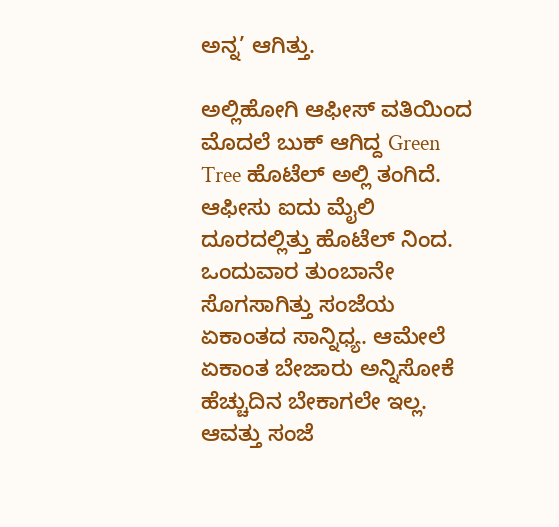ಅನ್ನ’ ಆಗಿತ್ತು.

ಅಲ್ಲಿಹೋಗಿ ಆಫೀಸ್ ವತಿಯಿಂದ ಮೊದಲೆ ಬುಕ್ ಆಗಿದ್ದ Green Tree ಹೊಟೆಲ್ ಅಲ್ಲಿ ತಂಗಿದೆ. ಆಫೀಸು ಐದು ಮೈಲಿ ದೂರದಲ್ಲಿತ್ತು ಹೊಟೆಲ್ ನಿಂದ. ಒಂದುವಾರ ತುಂಬಾನೇ ಸೊಗಸಾಗಿತ್ತು ಸಂಜೆಯ ಏಕಾಂತದ ಸಾನ್ನಿಧ್ಯ. ಆಮೇಲೆ ಏಕಾಂತ ಬೇಜಾರು ಅನ್ನಿಸೋಕೆ ಹೆಚ್ಚುದಿನ ಬೇಕಾಗಲೇ ಇಲ್ಲ. ಆವತ್ತು ಸಂಜೆ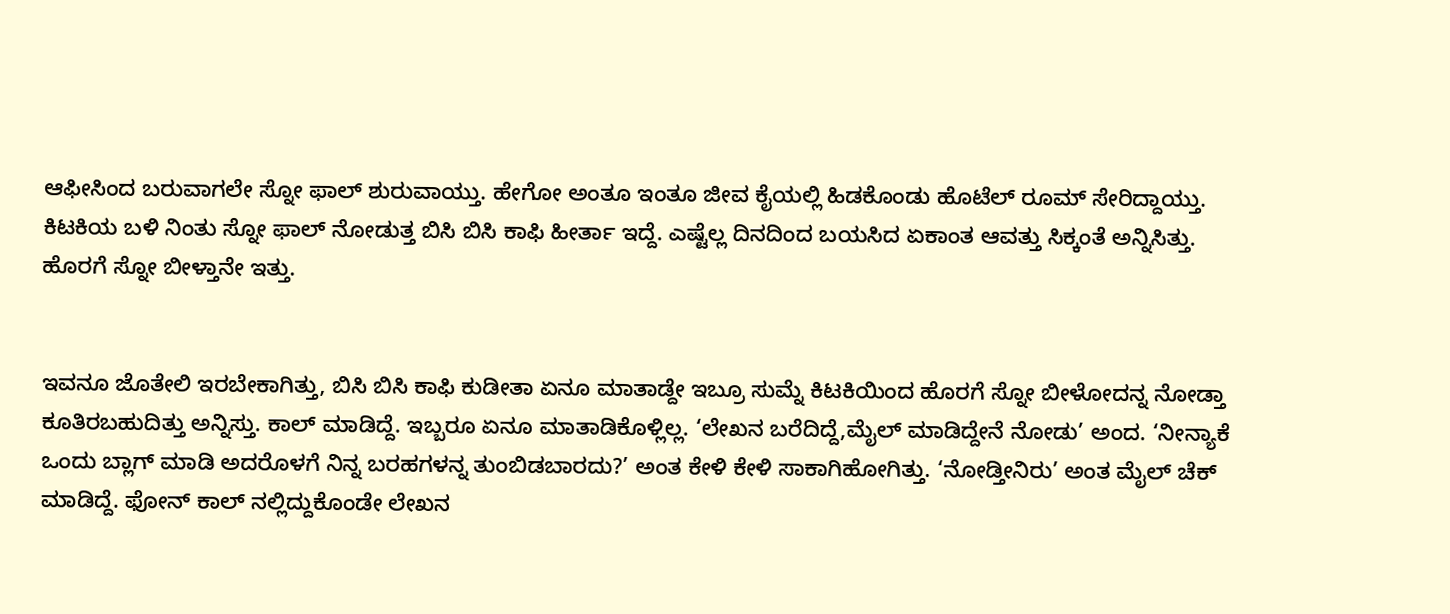ಆಫೀಸಿಂದ ಬರುವಾಗಲೇ ಸ್ನೋ ಫಾಲ್ ಶುರುವಾಯ್ತು. ಹೇಗೋ ಅಂತೂ ಇಂತೂ ಜೀವ ಕೈಯಲ್ಲಿ ಹಿಡಕೊಂಡು ಹೊಟೆಲ್ ರೂಮ್ ಸೇರಿದ್ದಾಯ್ತು. ಕಿಟಕಿಯ ಬಳಿ ನಿಂತು ಸ್ನೋ ಫಾಲ್ ನೋಡುತ್ತ ಬಿಸಿ ಬಿಸಿ ಕಾಫಿ ಹೀರ್ತಾ ಇದ್ದೆ. ಎಷ್ಟೆಲ್ಲ ದಿನದಿಂದ ಬಯಸಿದ ಏಕಾಂತ ಆವತ್ತು ಸಿಕ್ಕಂತೆ ಅನ್ನಿಸಿತ್ತು. ಹೊರಗೆ ಸ್ನೋ ಬೀಳ್ತಾನೇ ಇತ್ತು.


ಇವನೂ ಜೊತೇಲಿ ಇರಬೇಕಾಗಿತ್ತು, ಬಿಸಿ ಬಿಸಿ ಕಾಫಿ ಕುಡೀತಾ ಏನೂ ಮಾತಾಡ್ದೇ ಇಬ್ರೂ ಸುಮ್ನೆ ಕಿಟಕಿಯಿಂದ ಹೊರಗೆ ಸ್ನೋ ಬೀಳೋದನ್ನ ನೋಡ್ತಾ ಕೂತಿರಬಹುದಿತ್ತು ಅನ್ನಿಸ್ತು. ಕಾಲ್ ಮಾಡಿದ್ದೆ. ಇಬ್ಬರೂ ಏನೂ ಮಾತಾಡಿಕೊಳ್ಲಿಲ್ಲ. ‘ಲೇಖನ ಬರೆದಿದ್ದೆ,ಮೈಲ್ ಮಾಡಿದ್ದೇನೆ ನೋಡು’ ಅಂದ. ‘ನೀನ್ಯಾಕೆ ಒಂದು ಬ್ಲಾಗ್ ಮಾಡಿ ಅದರೊಳಗೆ ನಿನ್ನ ಬರಹಗಳನ್ನ ತುಂಬಿಡಬಾರದು?’ ಅಂತ ಕೇಳಿ ಕೇಳಿ ಸಾಕಾಗಿಹೋಗಿತ್ತು. ‘ನೋಡ್ತೀನಿರು’ ಅಂತ ಮೈಲ್ ಚೆಕ್ ಮಾಡಿದ್ದೆ. ಫೋನ್ ಕಾಲ್ ನಲ್ಲಿದ್ದುಕೊಂಡೇ ಲೇಖನ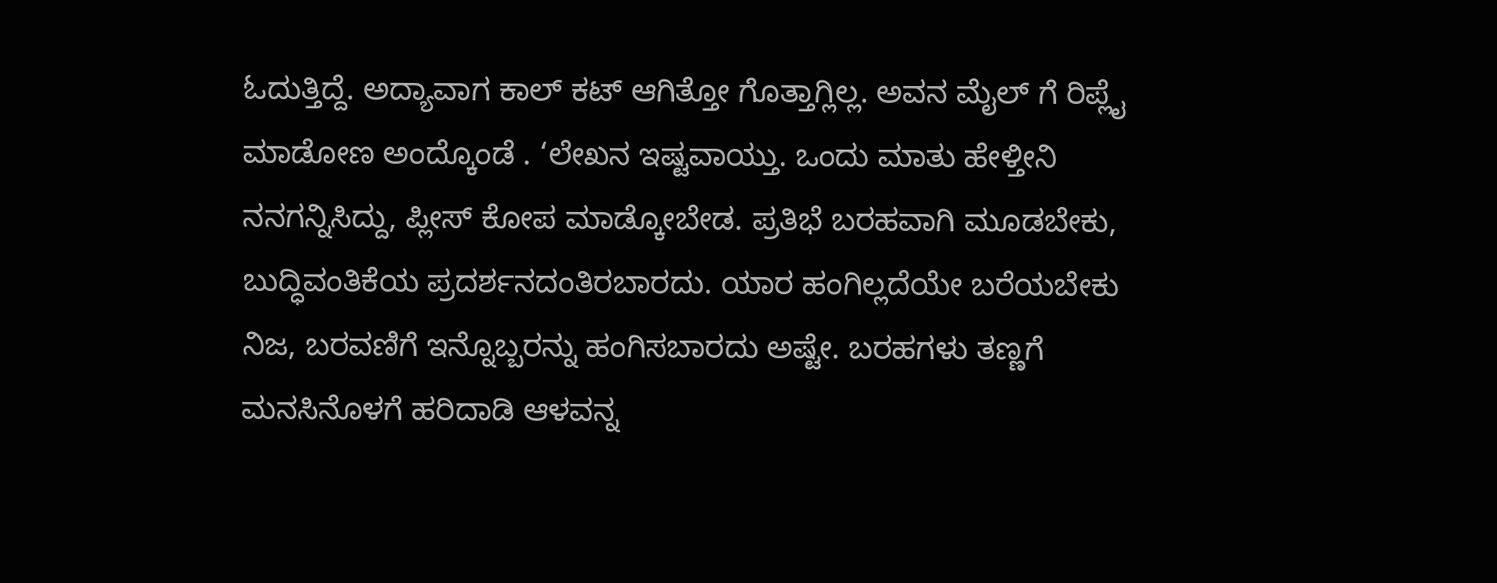ಓದುತ್ತಿದ್ದೆ. ಅದ್ಯಾವಾಗ ಕಾಲ್ ಕಟ್ ಆಗಿತ್ತೋ ಗೊತ್ತಾಗ್ಲಿಲ್ಲ. ಅವನ ಮೈಲ್ ಗೆ ರಿಪ್ಲೈ ಮಾಡೋಣ ಅಂದ್ಕೊಂಡೆ . ‘ಲೇಖನ ಇಷ್ಟವಾಯ್ತು. ಒಂದು ಮಾತು ಹೇಳ್ತೀನಿ ನನಗನ್ನಿಸಿದ್ದು, ಪ್ಲೀಸ್ ಕೋಪ ಮಾಡ್ಕೋಬೇಡ. ಪ್ರತಿಭೆ ಬರಹವಾಗಿ ಮೂಡಬೇಕು, ಬುದ್ಧಿವಂತಿಕೆಯ ಪ್ರದರ್ಶನದಂತಿರಬಾರದು. ಯಾರ ಹಂಗಿಲ್ಲದೆಯೇ ಬರೆಯಬೇಕು ನಿಜ, ಬರವಣಿಗೆ ಇನ್ನೊಬ್ಬರನ್ನು ಹಂಗಿಸಬಾರದು ಅಷ್ಟೇ. ಬರಹಗಳು ತಣ್ಣಗೆ ಮನಸಿನೊಳಗೆ ಹರಿದಾಡಿ ಆಳವನ್ನ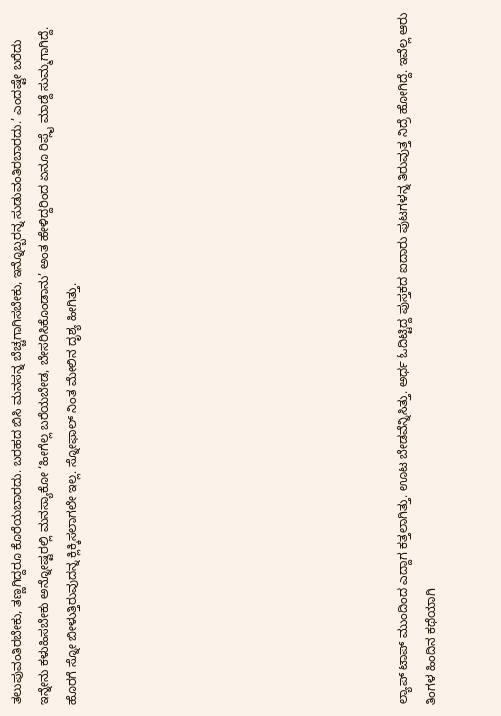ತಲುಪುವಂತಿರಬೇಕು, ತಣ್ಣಗಿದ್ದರೂ ಕೊರೆಯಬಾರದು. ಬರಹದ ಬಿಸಿ ಮನಸನ್ನ ಬೆಚ್ಚಗಾಗಿಸಬೇಕು, ಇನ್ನೊಬ್ಬರನ್ನ ಸುಡುವಂತಿರಬಾರದು.’ ಎಂದಷ್ಟೇ ಬರೆದು ಇನ್ನೇನು ಕಳುಹಿಸಬೇಕು ಅನ್ನೋಷ್ಟರಲ್ಲಿ ಮನಸ್ಯಾಕೋ ‘ಹೀಗೆಲ್ಲ ಬರೆಯಬೇಡ, ಬೇಸರಿಸಿಕೊಂಡಾನು’ ಅಂತ ಹೇಳಿದ್ದರಿಂದ ಏನೂ ರಿಪ್ಲೈ ಮಾಡ್ದೆ ಸುಮ್ಮಗಾಗಿದ್ದೆ. ಹೊರಗೆ ಸ್ನೋ ಬೀಳುತ್ತಿರುವುದನ್ನ ಕ್ಲಿಕ್ಕಿಸಲಾಗಲೇ ಇಲ್ಲ. ಸ್ನೋಫಾಲ್ ನಿಂತ ಮೇಲಿನ ದೃಶ್ಯ ಹೀಗಿತ್ತು.











ಲ್ಯಾಪ್ ಟಾಪ್ ಮುಂದಿಂದ ಎದ್ದಾಗ ಕತ್ತಲಾಗಿತ್ತು. ಊಟ ಬೇಡವೆನ್ನಿಸಿತ್ತು. ಅರ್ಧ ಓದಿಟ್ಟಿದ್ದ ಪುಸ್ತಕದ ಐದಾರು ಪುಟಗಳನ್ನ ತಿರುವುತ್ತ ನಿದ್ರೆ ಹೋಗಿದ್ದೆ. ಇವೆಲ್ಲ ಆರು ತಿಂಗಳ ಹಿಂದಿನ ಕಥೆಯಾಗಿ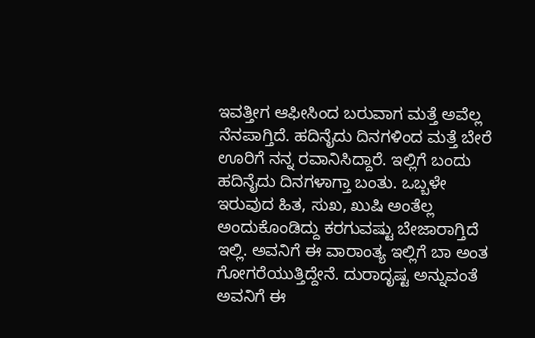ಇವತ್ತೀಗ ಆಫೀಸಿಂದ ಬರುವಾಗ ಮತ್ತೆ ಅವೆಲ್ಲ ನೆನಪಾಗ್ತಿದೆ. ಹದಿನೈದು ದಿನಗಳಿಂದ ಮತ್ತೆ ಬೇರೆ ಊರಿಗೆ ನನ್ನ ರವಾನಿಸಿದ್ದಾರೆ. ಇಲ್ಲಿಗೆ ಬಂದು ಹದಿನೈದು ದಿನಗಳಾಗ್ತಾ ಬಂತು. ಒಬ್ಬಳೇ ಇರುವುದ ಹಿತ, ಸುಖ, ಖುಷಿ ಅಂತೆಲ್ಲ ಅಂದುಕೊಂಡಿದ್ದು ಕರಗುವಷ್ಟು ಬೇಜಾರಾಗ್ತಿದೆ ಇಲ್ಲಿ. ಅವನಿಗೆ ಈ ವಾರಾಂತ್ಯ ಇಲ್ಲಿಗೆ ಬಾ ಅಂತ ಗೋಗರೆಯುತ್ತಿದ್ದೇನೆ. ದುರಾದೃಷ್ಟ ಅನ್ನುವಂತೆ ಅವನಿಗೆ ಈ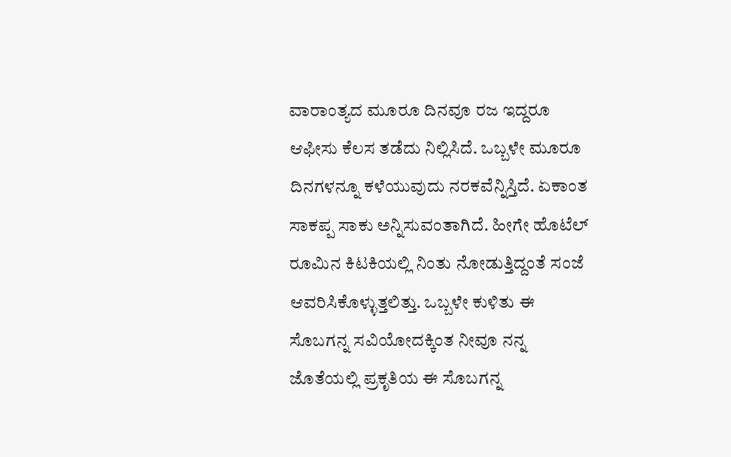ವಾರಾಂತ್ಯದ ಮೂರೂ ದಿನವೂ ರಜ ಇದ್ದರೂ ಆಫೀಸು ಕೆಲಸ ತಡೆದು ನಿಲ್ಲಿಸಿದೆ. ಒಬ್ಬಳೇ ಮೂರೂ ದಿನಗಳನ್ನೂ ಕಳೆಯುವುದು ನರಕವೆನ್ನಿಸ್ತಿದೆ. ಏಕಾಂತ ಸಾಕಪ್ಪ ಸಾಕು ಅನ್ನಿಸುವಂತಾಗಿದೆ. ಹೀಗೇ ಹೊಟೆಲ್ ರೂಮಿನ ಕಿಟಕಿಯಲ್ಲಿ ನಿಂತು ನೋಡುತ್ತಿದ್ದಂತೆ ಸಂಜೆ ಆವರಿಸಿಕೊಳ್ಳುತ್ತಲಿತ್ತು. ಒಬ್ಬಳೇ ಕುಳಿತು ಈ ಸೊಬಗನ್ನ ಸವಿಯೋದಕ್ಕಿಂತ ನೀವೂ ನನ್ನ ಜೊತೆಯಲ್ಲಿ ಪ್ರಕೃತಿಯ ಈ ಸೊಬಗನ್ನ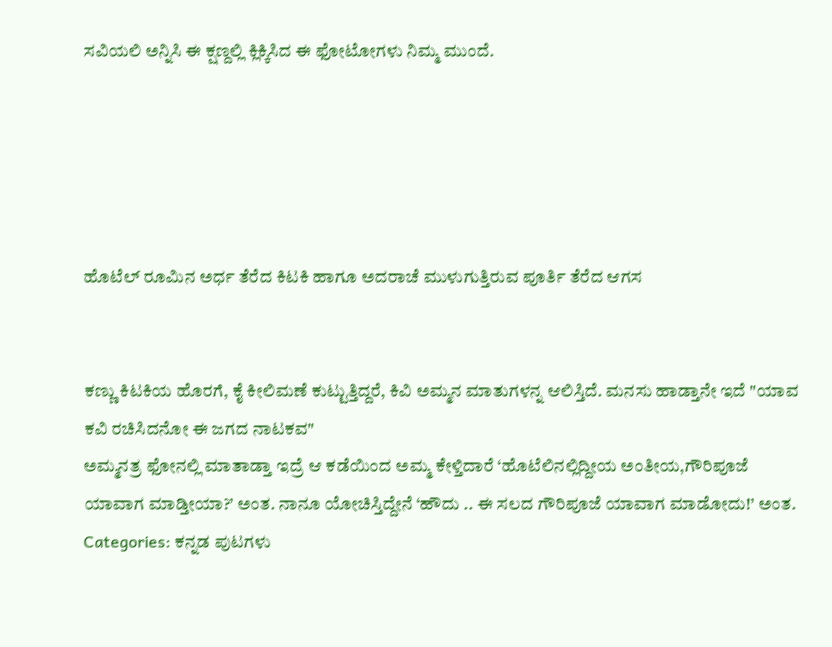ಸವಿಯಲಿ ಅನ್ನಿಸಿ ಈ ಕ್ಷಣ್ದಲ್ಲಿ ಕ್ಲಿಕ್ಕಿಸಿದ ಈ ಫೋಟೋಗಳು ನಿಮ್ಮ ಮುಂದೆ.





ಹೊಟೆಲ್ ರೂಮಿನ ಅರ್ಧ ತೆರೆದ ಕಿಟಕಿ ಹಾಗೂ ಅದರಾಚೆ ಮುಳುಗುತ್ತಿರುವ ಪೂರ್ತಿ ತೆರೆದ ಆಗಸ


ಕಣ್ಣು ಕಿಟಕಿಯ ಹೊರಗೆ, ಕೈ ಕೀಲಿಮಣೆ ಕುಟ್ಟುತ್ತಿದ್ದರೆ, ಕಿವಿ ಅಮ್ಮನ ಮಾತುಗಳನ್ನ ಆಲಿಸ್ತಿದೆ. ಮನಸು ಹಾಡ್ತಾನೇ ಇದೆ "ಯಾವ ಕವಿ ರಚಿಸಿದನೋ ಈ ಜಗದ ನಾಟಕವ"
ಅಮ್ಮನತ್ರ ಫೋನಲ್ಲಿ ಮಾತಾಡ್ತಾ ಇದ್ರೆ ಆ ಕಡೆಯಿಂದ ಅಮ್ಮ ಕೇಳ್ತಿದಾರೆ ‘ಹೊಟೆಲಿನಲ್ಲಿದ್ದೀಯ ಅಂತೀಯ,ಗೌರಿಪೂಜೆ ಯಾವಾಗ ಮಾಡ್ತೀಯಾ?’ ಅಂತ. ನಾನೂ ಯೋಚಿಸ್ತಿದ್ದೇನೆ ‘ಹೌದು .. ಈ ಸಲದ ಗೌರಿಪೂಜೆ ಯಾವಾಗ ಮಾಡೋದು!’ ಅಂತ.
Categories: ಕನ್ನಡ ಪುಟಗಳು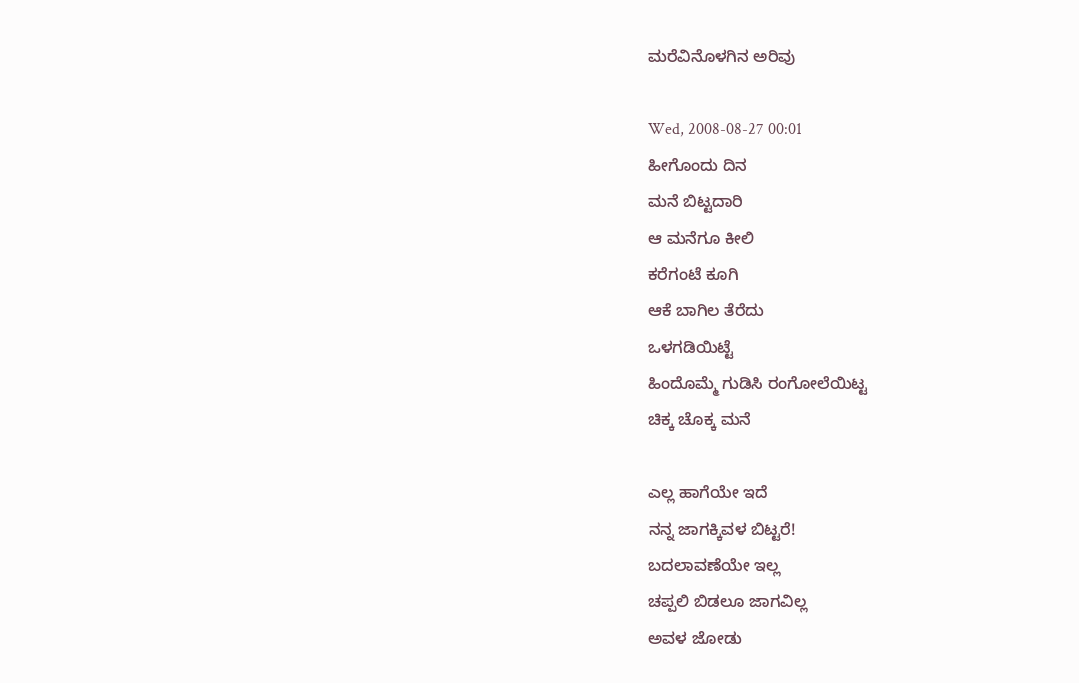ಮರೆವಿನೊಳಗಿನ ಅರಿವು

Wed, 2008-08-27 00:01
ಹೀಗೊಂದು ದಿನ
ಮನೆ ಬಿಟ್ಟದಾರಿ
ಆ ಮನೆಗೂ ಕೀಲಿ
ಕರೆಗಂಟೆ ಕೂಗಿ
ಆಕೆ ಬಾಗಿಲ ತೆರೆದು
ಒಳಗಡಿಯಿಟ್ಟೆ
ಹಿಂದೊಮ್ಮೆ ಗುಡಿಸಿ ರಂಗೋಲೆಯಿಟ್ಟ
ಚಿಕ್ಕ ಚೊಕ್ಕ ಮನೆ

ಎಲ್ಲ ಹಾಗೆಯೇ ಇದೆ
ನನ್ನ ಜಾಗಕ್ಕಿವಳ ಬಿಟ್ಟರೆ!
ಬದಲಾವಣೆಯೇ ಇಲ್ಲ
ಚಪ್ಪಲಿ ಬಿಡಲೂ ಜಾಗವಿಲ್ಲ
ಅವಳ ಜೋಡು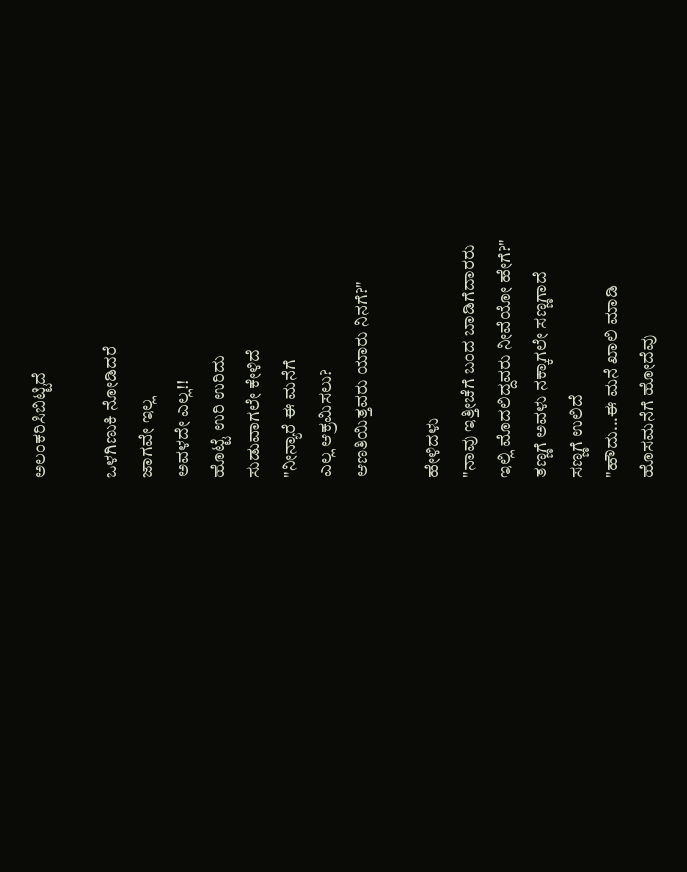ಅಲಂಕರಿಸಿಬಿಟ್ಟಿದೆ

ಒಳಗಿಣುಕಿ ನೋಡಿದರೆ
ಜಾಗವೇ ಇಲ್ಲ
ಅವಳದೇ ಎಲ್ಲ!!
ಹೊಟ್ಟೆ ಉರಿ ಉರಿದು
ಸುಡುವಾಗಲೇ ಕೇಳಿದೆ
"ನೀನ್ಯಾರೆ ಈ ಮನೆಗೆ
ಎಲ್ಲ ಆಕ್ರಮಿಸಲು?
ಆಣತಿಯಿತ್ತವರು ಯಾರು ನಿನಗೆ?"

ಹೇಳಿದಳು
"ನಾವು ಇತ್ತೀಚೆಗೆ ಬಂದ ಬಾಡಿಗೆದಾರರು
ಇಲ್ಲಿ ಮೊದಲಿದ್ದವರು ನೀವೆಯೋ ಹೇಗೆ?"
ತಣ್ಣಗೆ ಅವಳು ನಕ್ಕಾಗಲೇ ಸಣ್ಣಗಾದೆ
ಸಣ್ಣಗೆ ಉಲಿದೆ
"ಹೌದು...ಈ ಮನೆ ಖಾಲಿ ಮಾಡಿ
ಹೊಸಮನೆಗೆ ಹೋದೆವು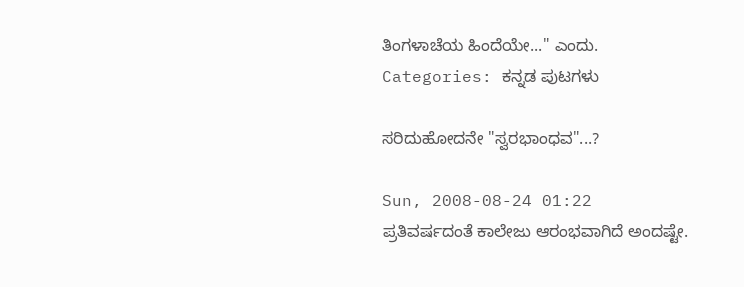ತಿಂಗಳಾಚೆಯ ಹಿಂದೆಯೇ..." ಎಂದು.
Categories: ಕನ್ನಡ ಪುಟಗಳು

ಸರಿದುಹೋದನೇ "ಸ್ವರಭಾಂಧವ"...?

Sun, 2008-08-24 01:22
ಪ್ರತಿವರ್ಷದಂತೆ ಕಾಲೇಜು ಆರಂಭವಾಗಿದೆ ಅಂದಷ್ಟೇ.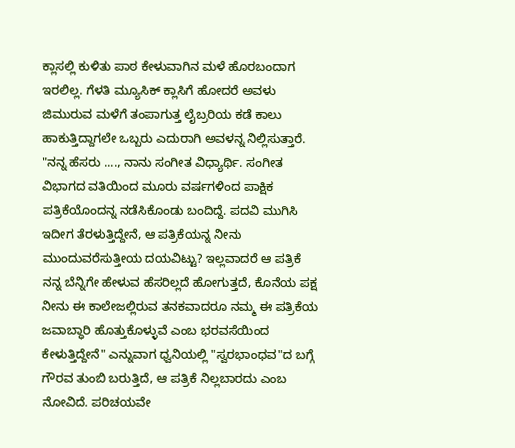ಕ್ಲಾಸಲ್ಲಿ ಕುಳಿತು ಪಾಠ ಕೇಳುವಾಗಿನ ಮಳೆ ಹೊರಬಂದಾಗ ಇರಲಿಲ್ಲ. ಗೆಳತಿ ಮ್ಯೂಸಿಕ್ ಕ್ಲಾಸಿಗೆ ಹೋದರೆ ಅವಳು ಜಿಮುರುವ ಮಳೆಗೆ ತಂಪಾಗುತ್ತ ಲೈಬ್ರರಿಯ ಕಡೆ ಕಾಲು ಹಾಕುತ್ತಿದ್ದಾಗಲೇ ಒಬ್ಬರು ಎದುರಾಗಿ ಅವಳನ್ನ ನಿಲ್ಲಿಸುತ್ತಾರೆ. "ನನ್ನ ಹೆಸರು ...., ನಾನು ಸಂಗೀತ ವಿಧ್ಯಾರ್ಥಿ. ಸಂಗೀತ ವಿಭಾಗದ ವತಿಯಿಂದ ಮೂರು ವರ್ಷಗಳಿಂದ ಪಾಕ್ಷಿಕ ಪತ್ರಿಕೆಯೊಂದನ್ನ ನಡೆಸಿಕೊಂಡು ಬಂದಿದ್ದೆ. ಪದವಿ ಮುಗಿಸಿ ಇದೀಗ ತೆರಳುತ್ತಿದ್ದೇನೆ, ಆ ಪತ್ರಿಕೆಯನ್ನ ನೀನು ಮುಂದುವರೆಸುತ್ತೀಯ ದಯವಿಟ್ಟು? ಇಲ್ಲವಾದರೆ ಆ ಪತ್ರಿಕೆ ನನ್ನ ಬೆನ್ನಿಗೇ ಹೇಳುವ ಹೆಸರಿಲ್ಲದೆ ಹೋಗುತ್ತದೆ, ಕೊನೆಯ ಪಕ್ಷ ನೀನು ಈ ಕಾಲೇಜಲ್ಲಿರುವ ತನಕವಾದರೂ ನಮ್ಮ ಈ ಪತ್ರಿಕೆಯ ಜವಾಬ್ಧಾರಿ ಹೊತ್ತುಕೊಳ್ಳುವೆ ಎಂಬ ಭರವಸೆಯಿಂದ ಕೇಳುತ್ತಿದ್ದೇನೆ" ಎನ್ನುವಾಗ ಧ್ವನಿಯಲ್ಲಿ "ಸ್ವರಭಾಂಧವ"ದ ಬಗ್ಗೆ ಗೌರವ ತುಂಬಿ ಬರುತ್ತಿದೆ, ಆ ಪತ್ರಿಕೆ ನಿಲ್ಲಬಾರದು ಎಂಬ ನೋವಿದೆ. ಪರಿಚಯವೇ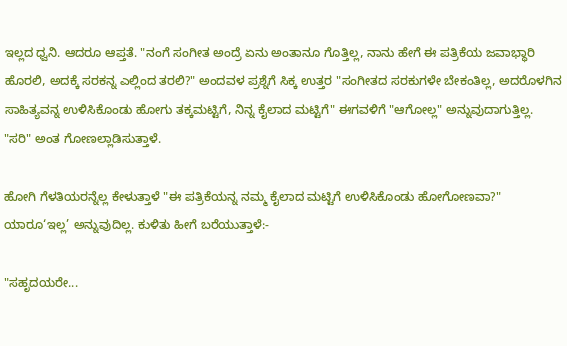ಇಲ್ಲದ ಧ್ವನಿ. ಆದರೂ ಆಪ್ತತೆ. "ನಂಗೆ ಸಂಗೀತ ಅಂದ್ರೆ ಏನು ಅಂತಾನೂ ಗೊತ್ತಿಲ್ಲ, ನಾನು ಹೇಗೆ ಈ ಪತ್ರಿಕೆಯ ಜವಾಭ್ಧಾರಿ ಹೊರಲಿ, ಅದಕ್ಕೆ ಸರಕನ್ನ ಎಲ್ಲಿಂದ ತರಲಿ?" ಅಂದವಳ ಪ್ರಶ್ನೆಗೆ ಸಿಕ್ಕ ಉತ್ತರ "ಸಂಗೀತದ ಸರಕುಗಳೇ ಬೇಕಂತಿಲ್ಲ, ಅದರೊಳಗಿನ ಸಾಹಿತ್ಯವನ್ನ ಉಳಿಸಿಕೊಂಡು ಹೋಗು ತಕ್ಕಮಟ್ಟಿಗೆ, ನಿನ್ನ ಕೈಲಾದ ಮಟ್ಟಿಗೆ" ಈಗವಳಿಗೆ "ಆಗೋಲ್ಲ" ಅನ್ನುವುದಾಗುತ್ತಿಲ್ಲ. "ಸರಿ" ಅಂತ ಗೋಣಲ್ಲಾಡಿಸುತ್ತಾಳೆ.

ಹೋಗಿ ಗೆಳತಿಯರನ್ನೆಲ್ಲ ಕೇಳುತ್ತಾಳೆ "ಈ ಪತ್ರಿಕೆಯನ್ನ ನಮ್ಮ ಕೈಲಾದ ಮಟ್ಟಿಗೆ ಉಳಿಸಿಕೊಂಡು ಹೋಗೋಣವಾ?" ಯಾರೂ‘ಇಲ್ಲ’ ಅನ್ನುವುದಿಲ್ಲ. ಕುಳಿತು ಹೀಗೆ ಬರೆಯುತ್ತಾಳೆ:-

"ಸಹೃದಯರೇ...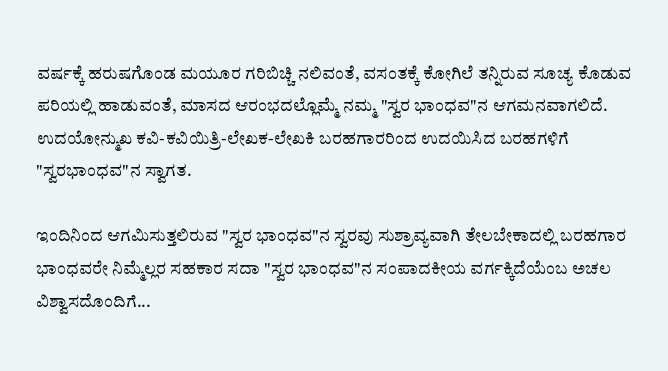ವರ್ಷಕ್ಕೆ ಹರುಷಗೊಂಡ ಮಯೂರ ಗರಿಬಿಚ್ಚಿ ನಲಿವಂತೆ, ವಸಂತಕ್ಕೆ ಕೋಗಿಲೆ ತನ್ನಿರುವ ಸೂಚ್ಯ ಕೊಡುವ ಪರಿಯಲ್ಲಿ ಹಾಡುವಂತೆ, ಮಾಸದ ಆರಂಭದಲ್ಲೊಮ್ಮೆ ನಮ್ಮ "ಸ್ವರ ಭಾಂಧವ"ನ ಆಗಮನವಾಗಲಿದೆ.
ಉದಯೋನ್ಮುಖ ಕವಿ-ಕವಿಯಿತ್ರಿ-ಲೇಖಕ-ಲೇಖಕಿ ಬರಹಗಾರರಿಂದ ಉದಯಿಸಿದ ಬರಹಗಳಿಗೆ "ಸ್ವರಭಾಂಧವ"ನ ಸ್ವಾಗತ.

ಇಂದಿನಿಂದ ಆಗಮಿಸುತ್ತಲಿರುವ "ಸ್ವರ ಭಾಂಧವ"ನ ಸ್ವರವು ಸುಶ್ರಾವ್ಯವಾಗಿ ತೇಲಬೇಕಾದಲ್ಲಿ ಬರಹಗಾರ ಭಾಂಧವರೇ ನಿಮ್ಮೆಲ್ಲರ ಸಹಕಾರ ಸದಾ "ಸ್ವರ ಭಾಂಧವ"ನ ಸಂಪಾದಕೀಯ ವರ್ಗಕ್ಕಿದೆಯೆಂಬ ಅಚಲ ವಿಶ್ವಾಸದೊಂದಿಗೆ...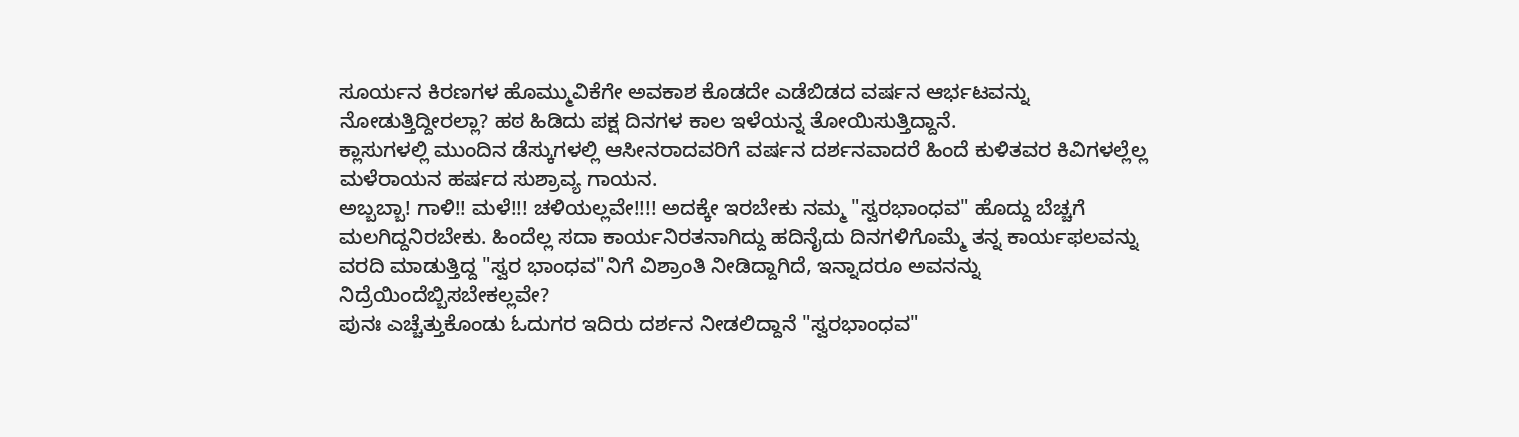ಸೂರ್ಯನ ಕಿರಣಗಳ ಹೊಮ್ಮುವಿಕೆಗೇ ಅವಕಾಶ ಕೊಡದೇ ಎಡೆಬಿಡದ ವರ್ಷನ ಆರ್ಭಟವನ್ನು ನೋಡುತ್ತಿದ್ದೀರಲ್ಲಾ? ಹಠ ಹಿಡಿದು ಪಕ್ಷ ದಿನಗಳ ಕಾಲ ಇಳೆಯನ್ನ ತೋಯಿಸುತ್ತಿದ್ದಾನೆ.
ಕ್ಲಾಸುಗಳಲ್ಲಿ ಮುಂದಿನ ಡೆಸ್ಕುಗಳಲ್ಲಿ ಆಸೀನರಾದವರಿಗೆ ವರ್ಷನ ದರ್ಶನವಾದರೆ ಹಿಂದೆ ಕುಳಿತವರ ಕಿವಿಗಳಲ್ಲೆಲ್ಲ ಮಳೆರಾಯನ ಹರ್ಷದ ಸುಶ್ರಾವ್ಯ ಗಾಯನ.
ಅಬ್ಬಬ್ಬಾ! ಗಾಳಿ!! ಮಳೆ!!! ಚಳಿಯಲ್ಲವೇ!!!! ಅದಕ್ಕೇ ಇರಬೇಕು ನಮ್ಮ "ಸ್ವರಭಾಂಧವ" ಹೊದ್ದು ಬೆಚ್ಚಗೆ ಮಲಗಿದ್ದನಿರಬೇಕು. ಹಿಂದೆಲ್ಲ ಸದಾ ಕಾರ್ಯನಿರತನಾಗಿದ್ದು ಹದಿನೈದು ದಿನಗಳಿಗೊಮ್ಮೆ ತನ್ನ ಕಾರ್ಯಫಲವನ್ನು ವರದಿ ಮಾಡುತ್ತಿದ್ದ "ಸ್ವರ ಭಾಂಧವ"ನಿಗೆ ವಿಶ್ರಾಂತಿ ನೀಡಿದ್ದಾಗಿದೆ, ಇನ್ನಾದರೂ ಅವನನ್ನು ನಿದ್ರೆಯಿಂದೆಬ್ಬಿಸಬೇಕಲ್ಲವೇ?
ಪುನಃ ಎಚ್ಚೆತ್ತುಕೊಂಡು ಓದುಗರ ಇದಿರು ದರ್ಶನ ನೀಡಲಿದ್ದಾನೆ "ಸ್ವರಭಾಂಧವ"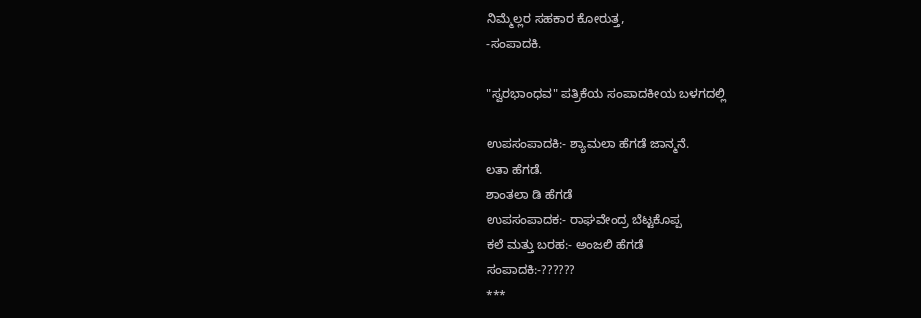ನಿಮ್ಮೆಲ್ಲರ ಸಹಕಾರ ಕೋರುತ್ತ,
-ಸಂಪಾದಕಿ.

"ಸ್ವರಭಾಂಧವ" ಪತ್ರಿಕೆಯ ಸಂಪಾದಕೀಯ ಬಳಗದಲ್ಲಿ

ಉಪಸಂಪಾದಕಿ:- ಶ್ಯಾಮಲಾ ಹೆಗಡೆ ಜಾನ್ಮನೆ.
ಲತಾ ಹೆಗಡೆ.
ಶಾಂತಲಾ ಡಿ ಹೆಗಡೆ
ಉಪಸಂಪಾದಕ:- ರಾಘವೇಂದ್ರ ಬೆಟ್ಟಕೊಪ್ಪ
ಕಲೆ ಮತ್ತು ಬರಹ:- ಅಂಜಲಿ ಹೆಗಡೆ
ಸಂಪಾದಕಿ:-??????
***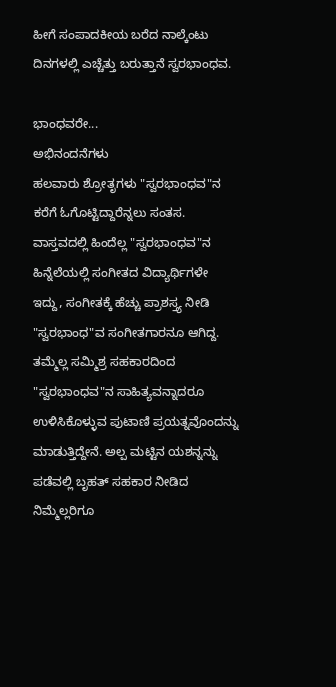ಹೀಗೆ ಸಂಪಾದಕೀಯ ಬರೆದ ನಾಲ್ಕೆಂಟು ದಿನಗಳಲ್ಲಿ ಎಚ್ಚೆತ್ತು ಬರುತ್ತಾನೆ ಸ್ವರಭಾಂಧವ.

ಭಾಂಧವರೇ...
ಅಭಿನಂದನೆಗಳು
ಹಲವಾರು ಶ್ರೋತೃಗಳು "ಸ್ವರಭಾಂಧವ"ನ ಕರೆಗೆ ಓಗೊಟ್ಟಿದ್ದಾರೆನ್ನಲು ಸಂತಸ. ವಾಸ್ತವದಲ್ಲಿ ಹಿಂದೆಲ್ಲ "ಸ್ವರಭಾಂಧವ"ನ ಹಿನ್ನೆಲೆಯಲ್ಲಿ ಸಂಗೀತದ ವಿದ್ಯಾರ್ಥಿಗಳೇ ಇದ್ದು, ಸಂಗೀತಕ್ಕೆ ಹೆಚ್ಚು ಪ್ರಾಶಸ್ತ್ಯ ನೀಡಿ "ಸ್ವರಭಾಂಧ"ವ ಸಂಗೀತಗಾರನೂ ಆಗಿದ್ದ. ತಮ್ಮೆಲ್ಲ ಸಮ್ಮಿಶ್ರ ಸಹಕಾರದಿಂದ "ಸ್ವರಭಾಂಧವ"ನ ಸಾಹಿತ್ಯವನ್ನಾದರೂ ಉಳಿಸಿಕೊಳ್ಳುವ ಪುಟಾಣಿ ಪ್ರಯತ್ನವೊಂದನ್ನು ಮಾಡುತ್ತಿದ್ದೇನೆ. ಅಲ್ಪ ಮಟ್ಟಿನ ಯಶನ್ನನ್ನು ಪಡೆವಲ್ಲಿ ಬೃಹತ್ ಸಹಕಾರ ನೀಡಿದ ನಿಮ್ಮೆಲ್ಲರಿಗೂ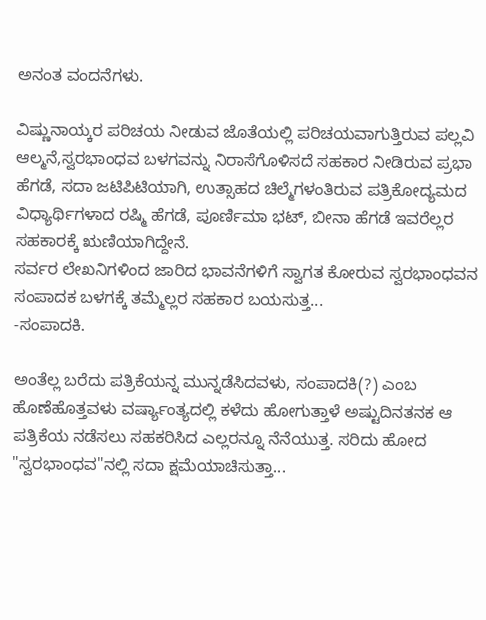ಅನಂತ ವಂದನೆಗಳು.

ವಿಷ್ಣುನಾಯ್ಕರ ಪರಿಚಯ ನೀಡುವ ಜೊತೆಯಲ್ಲಿ ಪರಿಚಯವಾಗುತ್ತಿರುವ ಪಲ್ಲವಿ ಆಲ್ಮನೆ,ಸ್ವರಭಾಂಧವ ಬಳಗವನ್ನು ನಿರಾಸೆಗೊಳಿಸದೆ ಸಹಕಾರ ನೀಡಿರುವ ಪ್ರಭಾ ಹೆಗಡೆ, ಸದಾ ಜಟಿಪಿಟಿಯಾಗಿ, ಉತ್ಸಾಹದ ಚಿಲ್ಮೆಗಳಂತಿರುವ ಪತ್ರಿಕೋದ್ಯಮದ ವಿಧ್ಯಾರ್ಥಿಗಳಾದ ರಷ್ಮಿ ಹೆಗಡೆ, ಪೂರ್ಣಿಮಾ ಭಟ್, ಬೀನಾ ಹೆಗಡೆ ಇವರೆಲ್ಲರ ಸಹಕಾರಕ್ಕೆ ಋಣಿಯಾಗಿದ್ದೇನೆ.
ಸರ್ವರ ಲೇಖನಿಗಳಿಂದ ಜಾರಿದ ಭಾವನೆಗಳಿಗೆ ಸ್ವಾಗತ ಕೋರುವ ಸ್ವರಭಾಂಧವನ ಸಂಪಾದಕ ಬಳಗಕ್ಕೆ ತಮ್ಮೆಲ್ಲರ ಸಹಕಾರ ಬಯಸುತ್ತ...
-ಸಂಪಾದಕಿ.

ಅಂತೆಲ್ಲ ಬರೆದು ಪತ್ರಿಕೆಯನ್ನ ಮುನ್ನಡೆಸಿದವಳು, ಸಂಪಾದಕಿ(?) ಎಂಬ ಹೊಣೆಹೊತ್ತವಳು ವರ್ಷ್ಯಾಂತ್ಯದಲ್ಲಿ ಕಳೆದು ಹೋಗುತ್ತಾಳೆ ಅಷ್ಟುದಿನತನಕ ಆ ಪತ್ರಿಕೆಯ ನಡೆಸಲು ಸಹಕರಿಸಿದ ಎಲ್ಲರನ್ನೂ ನೆನೆಯುತ್ತ. ಸರಿದು ಹೋದ "ಸ್ವರಭಾಂಧವ"ನಲ್ಲಿ ಸದಾ ಕ್ಷಮೆಯಾಚಿಸುತ್ತಾ...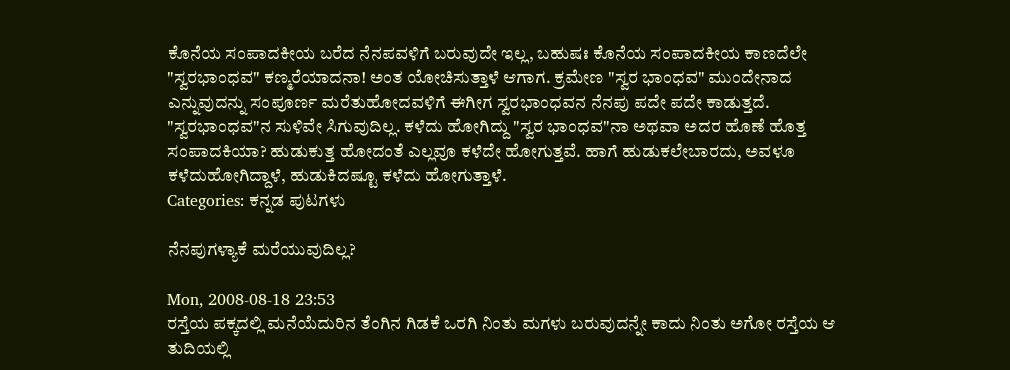ಕೊನೆಯ ಸಂಪಾದಕೀಯ ಬರೆದ ನೆನಪವಳಿಗೆ ಬರುವುದೇ ಇಲ್ಲ, ಬಹುಷಃ ಕೊನೆಯ ಸಂಪಾದಕೀಯ ಕಾಣದೆಲೇ "ಸ್ವರಭಾಂಧವ" ಕಣ್ಮರೆಯಾದನಾ! ಅಂತ ಯೋಚಿಸುತ್ತಾಳೆ ಆಗಾಗ. ಕ್ರಮೇಣ "ಸ್ವರ ಭಾಂಧವ" ಮುಂದೇನಾದ ಎನ್ನುವುದನ್ನು ಸಂಪೂರ್ಣ ಮರೆತುಹೋದವಳಿಗೆ ಈಗೀಗ ಸ್ವರಭಾಂಧವನ ನೆನಪು ಪದೇ ಪದೇ ಕಾಡುತ್ತದೆ. "ಸ್ವರಭಾಂಧವ"ನ ಸುಳಿವೇ ಸಿಗುವುದಿಲ್ಲ. ಕಳೆದು ಹೋಗಿದ್ದು "ಸ್ವರ ಭಾಂಧವ"ನಾ ಅಥವಾ ಅದರ ಹೊಣೆ ಹೊತ್ತ ಸಂಪಾದಕಿಯಾ? ಹುಡುಕುತ್ತ ಹೋದಂತೆ ಎಲ್ಲವೂ ಕಳೆದೇ ಹೋಗುತ್ತವೆ. ಹಾಗೆ ಹುಡುಕಲೇಬಾರದು, ಅವಳೂ ಕಳೆದುಹೋಗಿದ್ದಾಳೆ, ಹುಡುಕಿದಷ್ಟೂ ಕಳೆದು ಹೋಗುತ್ತಾಳೆ.
Categories: ಕನ್ನಡ ಪುಟಗಳು

ನೆನಪುಗಳ್ಯಾಕೆ ಮರೆಯುವುದಿಲ್ಲ?

Mon, 2008-08-18 23:53
ರಸ್ತೆಯ ಪಕ್ಕದಲ್ಲಿ ಮನೆಯೆದುರಿನ ತೆಂಗಿನ ಗಿಡಕೆ ಒರಗಿ ನಿಂತು ಮಗಳು ಬರುವುದನ್ನೇ ಕಾದು ನಿಂತು ಅಗೋ ರಸ್ತೆಯ ಆ ತುದಿಯಲ್ಲಿ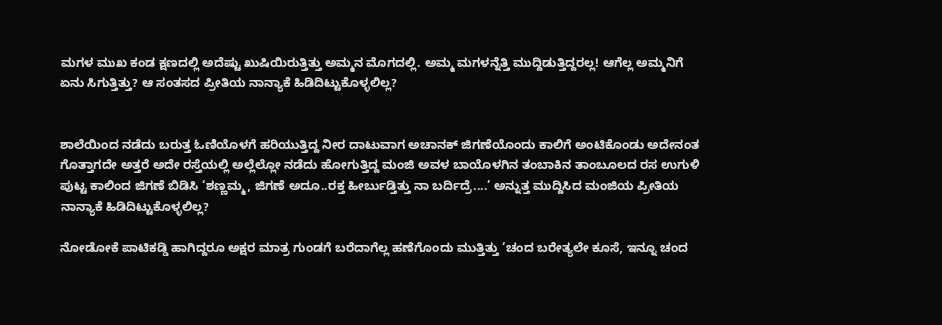ಮಗಳ ಮುಖ ಕಂಡ ಕ್ಷಣದಲ್ಲಿ ಅದೆಷ್ಟು ಖುಷಿಯಿರುತ್ತಿತ್ತು ಅಮ್ಮನ ಮೊಗದಲ್ಲಿ. ಅಮ್ಮ ಮಗಳನ್ನೆತ್ತಿ ಮುದ್ದಿಡುತ್ತಿದ್ದರಲ್ಲ! ಆಗೆಲ್ಲ ಅಮ್ಮನಿಗೆ ಏನು ಸಿಗುತ್ತಿತ್ತು? ಆ ಸಂತಸದ ಪ್ರೀತಿಯ ನಾನ್ಯಾಕೆ ಹಿಡಿದಿಟ್ಟುಕೊಳ್ಳಲಿಲ್ಲ?


ಶಾಲೆಯಿಂದ ನಡೆದು ಬರುತ್ತ ಓಣಿಯೊಳಗೆ ಹರಿಯುತ್ತಿದ್ದ ನೀರ ದಾಟುವಾಗ ಅಚಾನಕ್ ಜಿಗಣೆಯೊಂದು ಕಾಲಿಗೆ ಅಂಟಿಕೊಂಡು ಅದೇನಂತ ಗೊತ್ತಾಗದೇ ಅತ್ತರೆ ಅದೇ ರಸ್ತೆಯಲ್ಲಿ ಅಲ್ಲೆಲ್ಲೋ ನಡೆದು ಹೋಗುತ್ತಿದ್ದ ಮಂಜಿ ಅವಳ ಬಾಯೊಳಗಿನ ತಂಬಾಕಿನ ತಾಂಬೂಲದ ರಸ ಉಗುಳಿ ಪುಟ್ಟ ಕಾಲಿಂದ ಜಿಗಣೆ ಬಿಡಿಸಿ ‘ಶಣ್ಣಮ್ಮ, ಜಿಗಣೆ ಅದೂ..ರಕ್ತ ಹೀರ್ಬುಡ್ತಿತ್ತು ನಾ ಬರ್ದಿದ್ರೆ....’ ಅನ್ನುತ್ತ ಮುದ್ದಿಸಿದ ಮಂಜಿಯ ಪ್ರೀತಿಯ ನಾನ್ಯಾಕೆ ಹಿಡಿದಿಟ್ಟುಕೊಳ್ಳಲಿಲ್ಲ?

ನೋಡೋಕೆ ಪಾಟಿಕಡ್ಡಿ ಹಾಗಿದ್ದರೂ ಅಕ್ಷರ ಮಾತ್ರ ಗುಂಡಗೆ ಬರೆದಾಗೆಲ್ಲ ಹಣೆಗೊಂದು ಮುತ್ತಿತ್ತು ‘ಚಂದ ಬರೇತ್ಯಲೇ ಕೂಸೆ, ಇನ್ನೂ ಚಂದ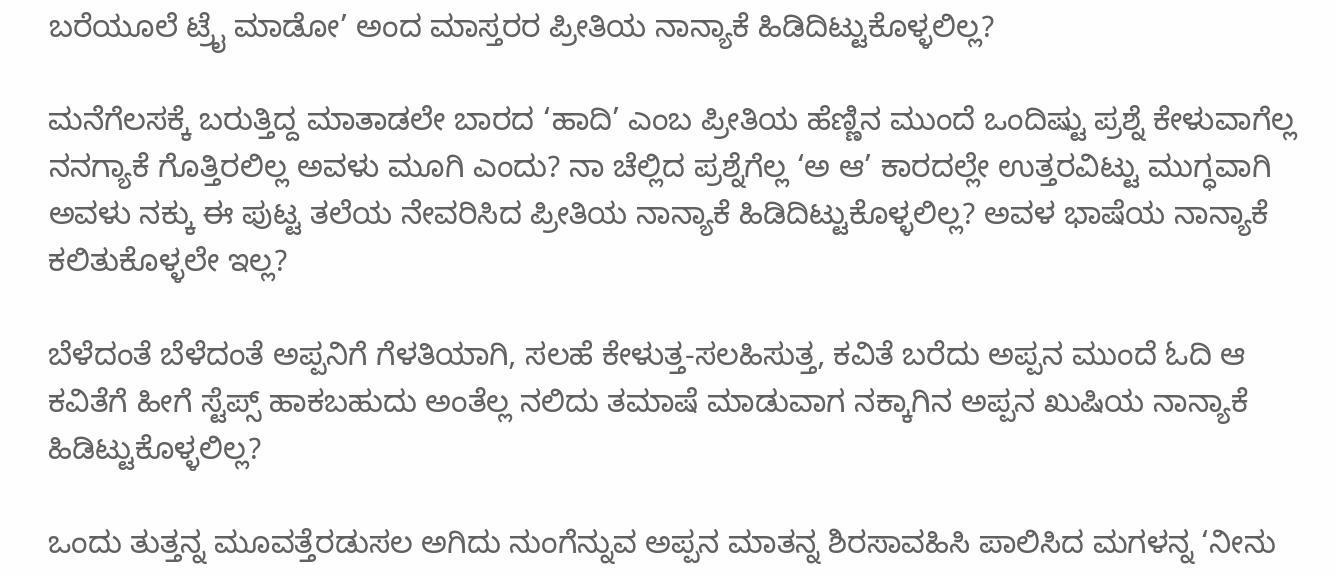ಬರೆಯೂಲೆ ಟ್ರೈ ಮಾಡೋ’ ಅಂದ ಮಾಸ್ತರರ ಪ್ರೀತಿಯ ನಾನ್ಯಾಕೆ ಹಿಡಿದಿಟ್ಟುಕೊಳ್ಳಲಿಲ್ಲ?

ಮನೆಗೆಲಸಕ್ಕೆ ಬರುತ್ತಿದ್ದ ಮಾತಾಡಲೇ ಬಾರದ ‘ಹಾದಿ’ ಎಂಬ ಪ್ರೀತಿಯ ಹೆಣ್ಣಿನ ಮುಂದೆ ಒಂದಿಷ್ಟು ಪ್ರಶ್ನೆ ಕೇಳುವಾಗೆಲ್ಲ ನನಗ್ಯಾಕೆ ಗೊತ್ತಿರಲಿಲ್ಲ ಅವಳು ಮೂಗಿ ಎಂದು? ನಾ ಚೆಲ್ಲಿದ ಪ್ರಶ್ನೆಗೆಲ್ಲ ‘ಅ ಆ’ ಕಾರದಲ್ಲೇ ಉತ್ತರವಿಟ್ಟು ಮುಗ್ಧವಾಗಿ ಅವಳು ನಕ್ಕು ಈ ಪುಟ್ಟ ತಲೆಯ ನೇವರಿಸಿದ ಪ್ರೀತಿಯ ನಾನ್ಯಾಕೆ ಹಿಡಿದಿಟ್ಟುಕೊಳ್ಳಲಿಲ್ಲ? ಅವಳ ಭಾಷೆಯ ನಾನ್ಯಾಕೆ ಕಲಿತುಕೊಳ್ಳಲೇ ಇಲ್ಲ?

ಬೆಳೆದಂತೆ ಬೆಳೆದಂತೆ ಅಪ್ಪನಿಗೆ ಗೆಳತಿಯಾಗಿ, ಸಲಹೆ ಕೇಳುತ್ತ-ಸಲಹಿಸುತ್ತ, ಕವಿತೆ ಬರೆದು ಅಪ್ಪನ ಮುಂದೆ ಓದಿ ಆ ಕವಿತೆಗೆ ಹೀಗೆ ಸ್ಟೆಪ್ಸ್ ಹಾಕಬಹುದು ಅಂತೆಲ್ಲ ನಲಿದು ತಮಾಷೆ ಮಾಡುವಾಗ ನಕ್ಕಾಗಿನ ಅಪ್ಪನ ಖುಷಿಯ ನಾನ್ಯಾಕೆ ಹಿಡಿಟ್ಟುಕೊಳ್ಳಲಿಲ್ಲ?

ಒಂದು ತುತ್ತನ್ನ ಮೂವತ್ತೆರಡುಸಲ ಅಗಿದು ನುಂಗೆನ್ನುವ ಅಪ್ಪನ ಮಾತನ್ನ ಶಿರಸಾವಹಿಸಿ ಪಾಲಿಸಿದ ಮಗಳನ್ನ ‘ನೀನು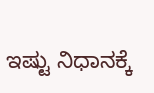ಇಷ್ಟು ನಿಧಾನಕ್ಕೆ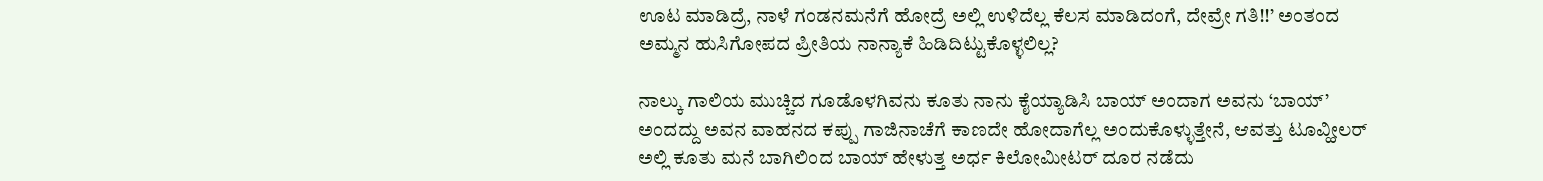ಊಟ ಮಾಡಿದ್ರೆ, ನಾಳೆ ಗಂಡನಮನೆಗೆ ಹೋದ್ರೆ ಅಲ್ಲಿ ಉಳಿದೆಲ್ಲ ಕೆಲಸ ಮಾಡಿದಂಗೆ, ದೇವ್ರೇ ಗತಿ!!’ ಅಂತಂದ ಅಮ್ಮನ ಹುಸಿಗೋಪದ ಪ್ರೀತಿಯ ನಾನ್ಯಾಕೆ ಹಿಡಿದಿಟ್ಟುಕೊಳ್ಳಲಿಲ್ಲ?

ನಾಲ್ಕು ಗಾಲಿಯ ಮುಚ್ಚಿದ ಗೂಡೊಳಗಿವನು ಕೂತು ನಾನು ಕೈಯ್ಯಾಡಿಸಿ ಬಾಯ್ ಅಂದಾಗ ಅವನು ‘ಬಾಯ್’ ಅಂದದ್ದು ಅವನ ವಾಹನದ ಕಪ್ಪು ಗಾಜಿನಾಚೆಗೆ ಕಾಣದೇ ಹೋದಾಗೆಲ್ಲ ಅಂದುಕೊಳ್ಳುತ್ತೇನೆ, ಆವತ್ತು ಟೂವ್ಹೀಲರ್ ಅಲ್ಲಿ ಕೂತು ಮನೆ ಬಾಗಿಲಿಂದ ಬಾಯ್ ಹೇಳುತ್ತ ಅರ್ಧ ಕಿಲೋಮೀಟರ್ ದೂರ ನಡೆದು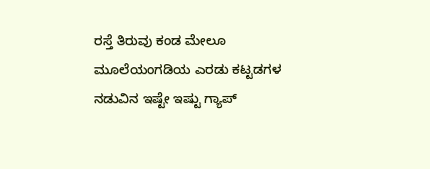ರಸ್ತೆ ತಿರುವು ಕಂಡ ಮೇಲೂ ಮೂಲೆಯಂಗಡಿಯ ಎರಡು ಕಟ್ಟಡಗಳ ನಡುವಿನ ಇಷ್ಟೇ ಇಷ್ಟು ಗ್ಯಾಪ್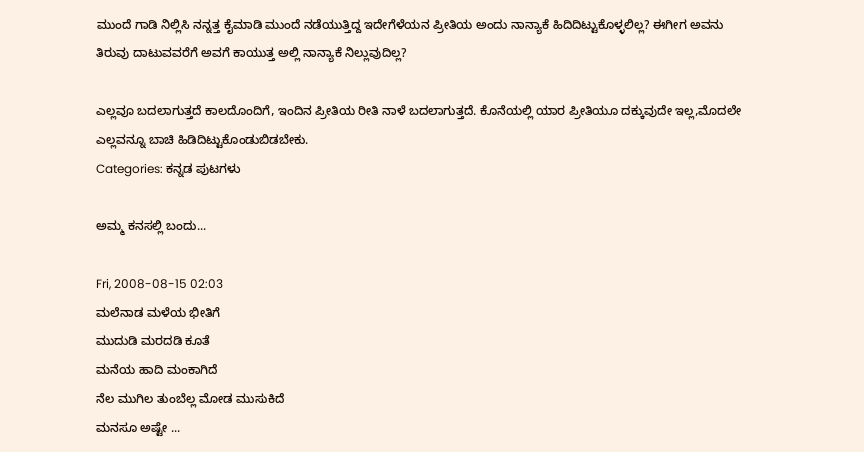ಮುಂದೆ ಗಾಡಿ ನಿಲ್ಲಿಸಿ ನನ್ನತ್ತ ಕೈಮಾಡಿ ಮುಂದೆ ನಡೆಯುತ್ತಿದ್ದ ಇದೇಗೆಳೆಯನ ಪ್ರೀತಿಯ ಅಂದು ನಾನ್ಯಾಕೆ ಹಿದಿದಿಟ್ಟುಕೊಳ್ಳಲಿಲ್ಲ? ಈಗೀಗ ಅವನು ತಿರುವು ದಾಟುವವರೆಗೆ ಅವಗೆ ಕಾಯುತ್ತ ಅಲ್ಲಿ ನಾನ್ಯಾಕೆ ನಿಲ್ಲುವುದಿಲ್ಲ?

ಎಲ್ಲವೂ ಬದಲಾಗುತ್ತದೆ ಕಾಲದೊಂದಿಗೆ, ಇಂದಿನ ಪ್ರೀತಿಯ ರೀತಿ ನಾಳೆ ಬದಲಾಗುತ್ತದೆ. ಕೊನೆಯಲ್ಲಿ ಯಾರ ಪ್ರೀತಿಯೂ ದಕ್ಕುವುದೇ ಇಲ್ಲ,ಮೊದಲೇ ಎಲ್ಲವನ್ನೂ ಬಾಚಿ ಹಿಡಿದಿಟ್ಟುಕೊಂಡುಬಿಡಬೇಕು.
Categories: ಕನ್ನಡ ಪುಟಗಳು

ಅಮ್ಮ ಕನಸಲ್ಲಿ ಬಂದು...

Fri, 2008-08-15 02:03
ಮಲೆನಾಡ ಮಳೆಯ ಭೀತಿಗೆ
ಮುದುಡಿ ಮರದಡಿ ಕೂತೆ
ಮನೆಯ ಹಾದಿ ಮಂಕಾಗಿದೆ
ನೆಲ ಮುಗಿಲ ತುಂಬೆಲ್ಲ ಮೋಡ ಮುಸುಕಿದೆ
ಮನಸೂ ಅಷ್ಟೇ ...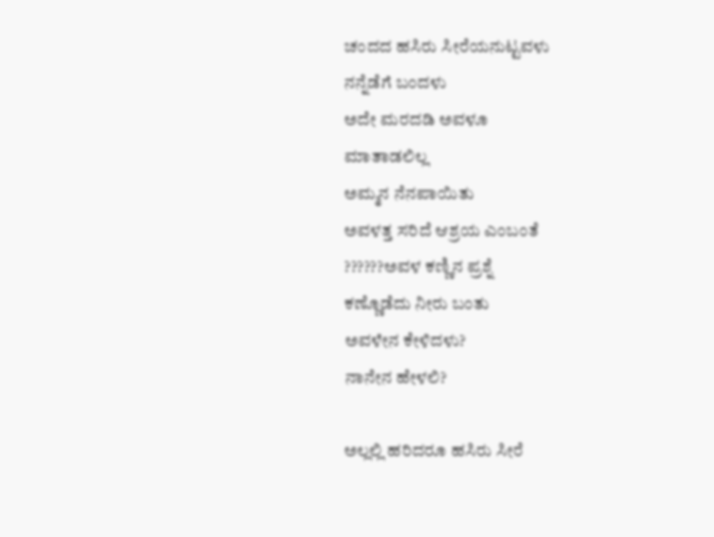ಚಂದದ ಹಸಿರು ಸೀರೆಯನುಟ್ಟವಳು
ನನ್ನೆಡೆಗೆ ಬಂದಳು
ಅದೇ ಮರದಡಿ ಅವಳೂ
ಮಾತಾಡಲಿಲ್ಲ
ಅಮ್ಮನ ನೆನಪಾಯಿತು
ಅವಳತ್ತ ಸರಿದೆ ಆಶ್ರಯ ಎಂಬಂತೆ
??????ಅವಳ ಕಣ್ಣಿನ ಪ್ರಶ್ನೆ
ಕಣ್ಣೊಡೆದು ನೀರು ಬಂತು
ಅವಳೇನ ಕೇಳಿದಳು?
ನಾನೇನ ಹೇಳಲಿ?

ಅಲ್ಲಲ್ಲಿ ಹರಿದರೂ ಹಸಿರು ಸೀರೆ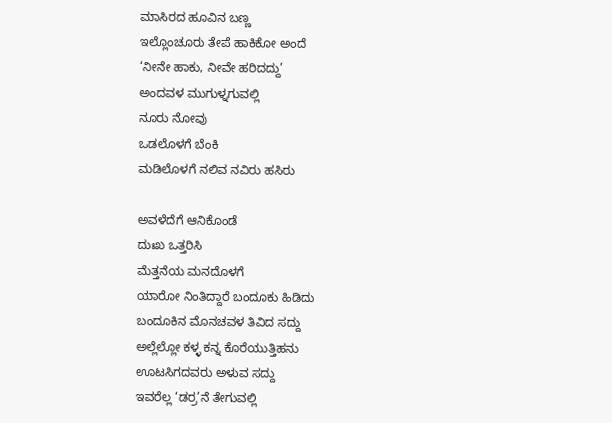ಮಾಸಿರದ ಹೂವಿನ ಬಣ್ಣ
ಇಲ್ಲೊಂಚೂರು ತೇಪೆ ಹಾಕಿಕೋ ಅಂದೆ
‘ನೀನೇ ಹಾಕು, ನೀವೇ ಹರಿದದ್ದು’
ಅಂದವಳ ಮುಗುಳ್ನಗುವಲ್ಲಿ
ನೂರು ನೋವು
ಒಡಲೊಳಗೆ ಬೆಂಕಿ
ಮಡಿಲೊಳಗೆ ನಲಿವ ನವಿರು ಹಸಿರು

ಅವಳೆದೆಗೆ ಆನಿಕೊಂಡೆ
ದುಃಖ ಒತ್ತರಿಸಿ
ಮೆತ್ತನೆಯ ಮನದೊಳಗೆ
ಯಾರೋ ನಿಂತಿದ್ದಾರೆ ಬಂದೂಕು ಹಿಡಿದು
ಬಂದೂಕಿನ ಮೊನಚವಳ ತಿವಿದ ಸದ್ದು
ಅಲ್ಲೆಲ್ಲೋ ಕಳ್ಳ ಕನ್ನ ಕೊರೆಯುತ್ತಿಹನು
ಊಟಸಿಗದವರು ಅಳುವ ಸದ್ದು
ಇವರೆಲ್ಲ ‘ಡರ್ರ’ನೆ ತೇಗುವಲ್ಲಿ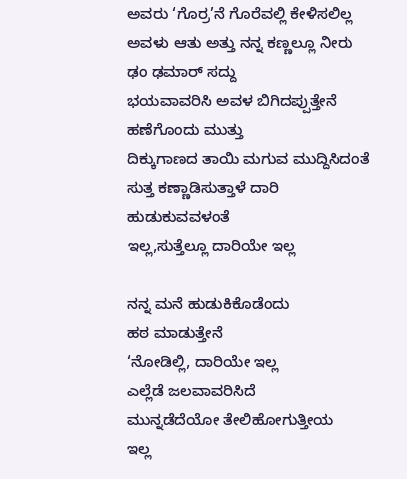ಅವರು ‘ಗೊರ್ರ’ನೆ ಗೊರೆವಲ್ಲಿ ಕೇಳಿಸಲಿಲ್ಲ
ಅವಳು ಆತು ಅತ್ತು ನನ್ನ ಕಣ್ಣಲ್ಲೂ ನೀರು
ಢಂ ಢಮಾರ್ ಸದ್ದು
ಭಯವಾವರಿಸಿ ಅವಳ ಬಿಗಿದಪ್ಪುತ್ತೇನೆ
ಹಣೆಗೊಂದು ಮುತ್ತು
ದಿಕ್ಕುಗಾಣದ ತಾಯಿ ಮಗುವ ಮುದ್ದಿಸಿದಂತೆ
ಸುತ್ತ ಕಣ್ಣಾಡಿಸುತ್ತಾಳೆ ದಾರಿ ಹುಡುಕುವವಳಂತೆ
ಇಲ್ಲ,ಸುತ್ತೆಲ್ಲೂ ದಾರಿಯೇ ಇಲ್ಲ

ನನ್ನ ಮನೆ ಹುಡುಕಿಕೊಡೆಂದು
ಹಠ ಮಾಡುತ್ತೇನೆ
‘ನೋಡಿಲ್ಲಿ, ದಾರಿಯೇ ಇಲ್ಲ
ಎಲ್ಲೆಡೆ ಜಲವಾವರಿಸಿದೆ
ಮುನ್ನಡೆದೆಯೋ ತೇಲಿಹೋಗುತ್ತೀಯ
ಇಲ್ಲ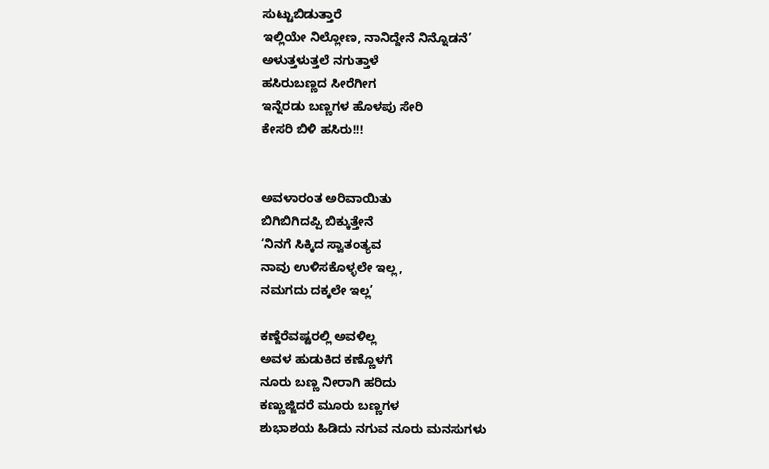ಸುಟ್ಟುಬಿಡುತ್ತಾರೆ
ಇಲ್ಲಿಯೇ ನಿಲ್ಲೋಣ, ನಾನಿದ್ದೇನೆ ನಿನ್ನೊಡನೆ’
ಅಳುತ್ತಳುತ್ತಲೆ ನಗುತ್ತಾಳೆ
ಹಸಿರುಬಣ್ಣದ ಸೀರೆಗೀಗ
ಇನ್ನೆರಡು ಬಣ್ಣಗಳ ಹೊಳಪು ಸೇರಿ
ಕೇಸರಿ ಬಿಳಿ ಹಸಿರು!!!


ಅವಳಾರಂತ ಅರಿವಾಯಿತು
ಬಿಗಿಬಿಗಿದಪ್ಪಿ ಬಿಕ್ಕುತ್ತೇನೆ
‘ನಿನಗೆ ಸಿಕ್ಕಿದ ಸ್ವಾತಂತ್ಯವ
ನಾವು ಉಳಿಸಕೊಳ್ಳಲೇ ಇಲ್ಲ,
ನಮಗದು ದಕ್ಕಲೇ ಇಲ್ಲ’

ಕಣ್ದೆರೆವಷ್ಟರಲ್ಲಿ ಅವಳಿಲ್ಲ
ಅವಳ ಹುಡುಕಿದ ಕಣ್ಣೊಳಗೆ
ನೂರು ಬಣ್ಣ ನೀರಾಗಿ ಹರಿದು
ಕಣ್ಣುಜ್ಜಿದರೆ ಮೂರು ಬಣ್ಣಗಳ
ಶುಭಾಶಯ ಹಿಡಿದು ನಗುವ ನೂರು ಮನಸುಗಳು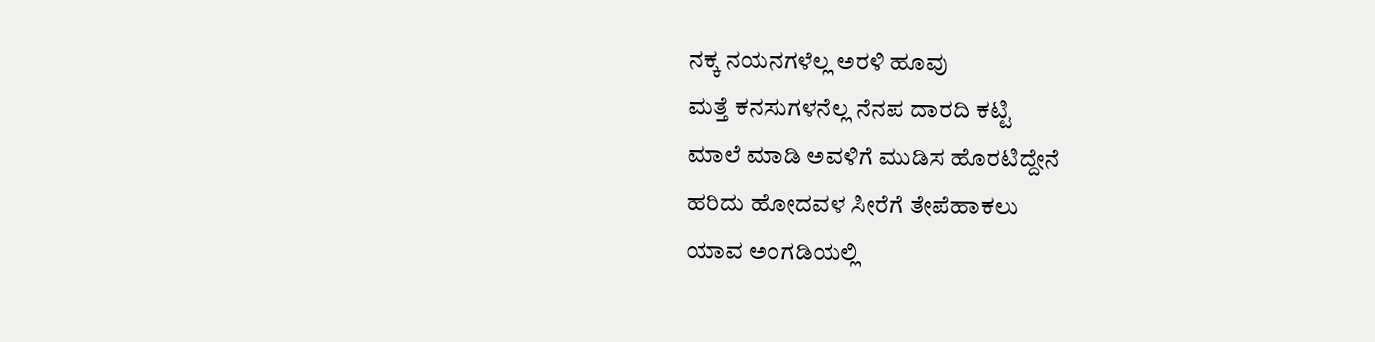ನಕ್ಕ ನಯನಗಳೆಲ್ಲ ಅರಳಿ ಹೂವು
ಮತ್ತೆ ಕನಸುಗಳನೆಲ್ಲ ನೆನಪ ದಾರದಿ ಕಟ್ಟಿ
ಮಾಲೆ ಮಾಡಿ ಅವಳಿಗೆ ಮುಡಿಸ ಹೊರಟಿದ್ದೇನೆ
ಹರಿದು ಹೋದವಳ ಸೀರೆಗೆ ತೇಪೆಹಾಕಲು
ಯಾವ ಅಂಗಡಿಯಲ್ಲಿ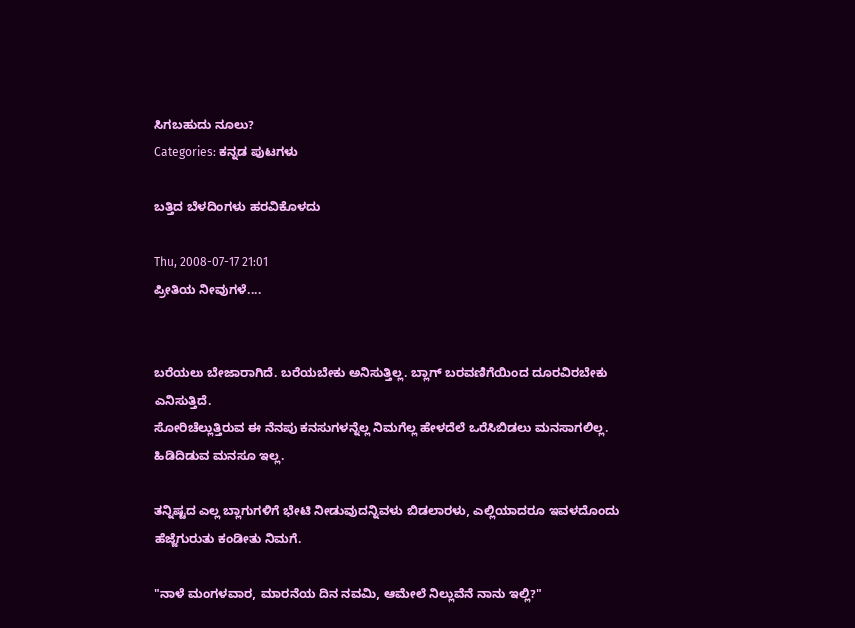ಸಿಗಬಹುದು ನೂಲು?
Categories: ಕನ್ನಡ ಪುಟಗಳು

ಬತ್ತಿದ ಬೆಳದಿಂಗಳು ಹರವಿಕೊಳದು

Thu, 2008-07-17 21:01
ಪ್ರೀತಿಯ ನೀವುಗಳೆ....


ಬರೆಯಲು ಬೇಜಾರಾಗಿದೆ. ಬರೆಯಬೇಕು ಅನಿಸುತ್ತಿಲ್ಲ. ಬ್ಲಾಗ್ ಬರವಣಿಗೆಯಿಂದ ದೂರವಿರಬೇಕು ಎನಿಸುತ್ತಿದೆ.
ಸೋರಿಚೆಲ್ಲುತ್ತಿರುವ ಈ ನೆನಪು ಕನಸುಗಳನ್ನೆಲ್ಲ ನಿಮಗೆಲ್ಲ ಹೇಳದೆಲೆ ಒರೆಸಿಬಿಡಲು ಮನಸಾಗಲಿಲ್ಲ. ಹಿಡಿದಿಡುವ ಮನಸೂ ಇಲ್ಲ.

ತನ್ನಿಷ್ಟದ ಎಲ್ಲ ಬ್ಲಾಗುಗಳಿಗೆ ಭೇಟಿ ನೀಡುವುದನ್ನಿವಳು ಬಿಡಲಾರಳು, ಎಲ್ಲಿಯಾದರೂ ಇವಳದೊಂದು ಹೆಜ್ಜೆಗುರುತು ಕಂಡೀತು ನಿಮಗೆ.

"ನಾಳೆ ಮಂಗಳವಾರ, ಮಾರನೆಯ ದಿನ ನವಮಿ, ಆಮೇಲೆ ನಿಲ್ಲುವೆನೆ ನಾನು ಇಲ್ಲಿ?"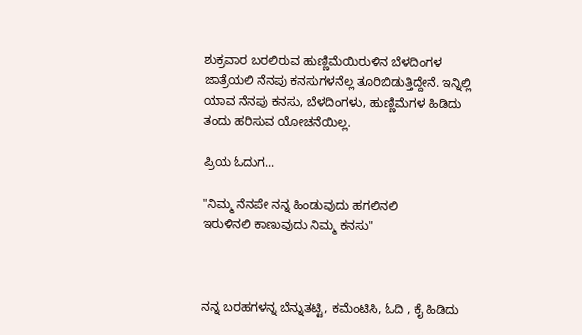ಶುಕ್ರವಾರ ಬರಲಿರುವ ಹುಣ್ಣಿಮೆಯಿರುಳಿನ ಬೆಳದಿಂಗಳ ಜಾತ್ರೆಯಲಿ ನೆನಪು ಕನಸುಗಳನೆಲ್ಲ ತೂರಿಬಿಡುತ್ತಿದ್ದೇನೆ. ಇನ್ನಿಲ್ಲಿ ಯಾವ ನೆನಪು ಕನಸು, ಬೆಳದಿಂಗಳು, ಹುಣ್ಣಿಮೆಗಳ ಹಿಡಿದು ತಂದು ಹರಿಸುವ ಯೋಚನೆಯಿಲ್ಲ.

ಪ್ರಿಯ ಓದುಗ...

"ನಿಮ್ಮ ನೆನಪೇ ನನ್ನ ಹಿಂಡುವುದು ಹಗಲಿನಲಿ
ಇರುಳಿನಲಿ ಕಾಣುವುದು ನಿಮ್ಮ ಕನಸು"



ನನ್ನ ಬರಹಗಳನ್ನ ಬೆನ್ನುತಟ್ಟಿ, ಕಮೆಂಟಿಸಿ, ಓದಿ , ಕೈ ಹಿಡಿದು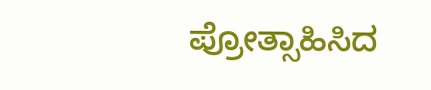ಪ್ರೋತ್ಸಾಹಿಸಿದ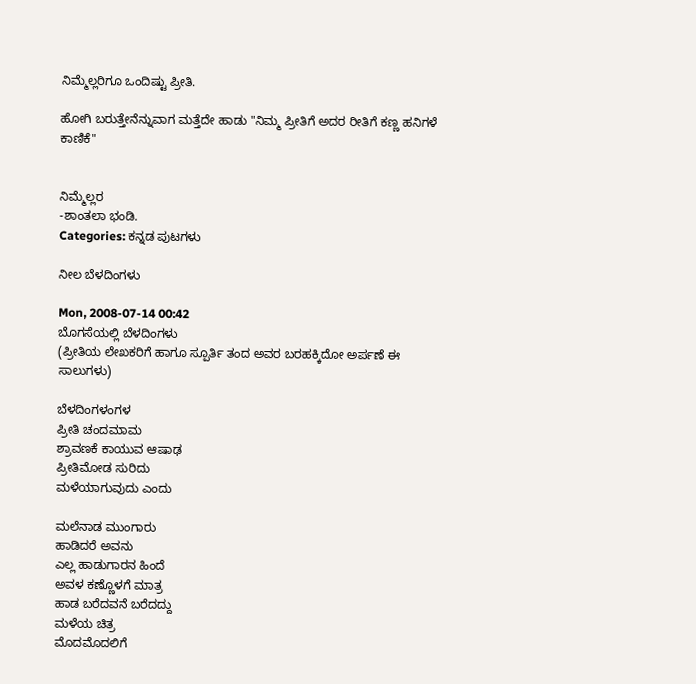ನಿಮ್ಮೆಲ್ಲರಿಗೂ ಒಂದಿಷ್ಟು ಪ್ರೀತಿ.

ಹೋಗಿ ಬರುತ್ತೇನೆನ್ನುವಾಗ ಮತ್ತೆದೇ ಹಾಡು "ನಿಮ್ಮ ಪ್ರೀತಿಗೆ ಅದರ ರೀತಿಗೆ ಕಣ್ಣ ಹನಿಗಳೆ ಕಾಣಿಕೆ"


ನಿಮ್ಮೆಲ್ಲರ
-ಶಾಂತಲಾ ಭಂಡಿ.
Categories: ಕನ್ನಡ ಪುಟಗಳು

ನೀಲ ಬೆಳದಿಂಗಳು

Mon, 2008-07-14 00:42
ಬೊಗಸೆಯಲ್ಲಿ ಬೆಳದಿಂಗಳು
(ಪ್ರೀತಿಯ ಲೇಖಕರಿಗೆ ಹಾಗೂ ಸ್ಪೂರ್ತಿ ತಂದ ಅವರ ಬರಹಕ್ಕಿದೋ ಅರ್ಪಣೆ ಈ ಸಾಲುಗಳು)

ಬೆಳದಿಂಗಳಂಗಳ
ಪ್ರೀತಿ ಚಂದಮಾಮ
ಶ್ರಾವಣಕೆ ಕಾಯುವ ಆಷಾಢ
ಪ್ರೀತಿಮೋಡ ಸುರಿದು
ಮಳೆಯಾಗುವುದು ಎಂದು

ಮಲೆನಾಡ ಮುಂಗಾರು
ಹಾಡಿದರೆ ಅವನು
ಎಲ್ಲ ಹಾಡುಗಾರನ ಹಿಂದೆ
ಅವಳ ಕಣ್ಣೊಳಗೆ ಮಾತ್ರ
ಹಾಡ ಬರೆದವನೆ ಬರೆದದ್ದು
ಮಳೆಯ ಚಿತ್ರ
ಮೊದಮೊದಲಿಗೆ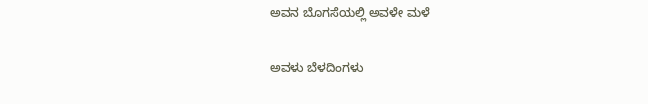ಅವನ ಬೊಗಸೆಯಲ್ಲಿ ಅವಳೇ ಮಳೆ

ಅವಳು ಬೆಳದಿಂಗಳು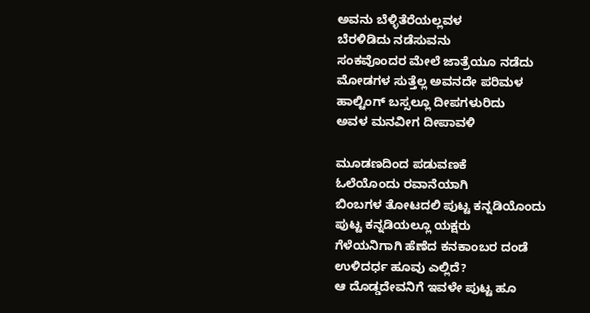ಅವನು ಬೆಳ್ಳಿತೆರೆಯಲ್ಲವಳ
ಬೆರಳಿಡಿದು ನಡೆಸುವನು
ಸಂಕವೊಂದರ ಮೇಲೆ ಜಾತ್ರೆಯೂ ನಡೆದು
ಮೋಡಗಳ ಸುತ್ತೆಲ್ಲ ಅವನದೇ ಪರಿಮಳ
ಹಾಲ್ಟಿಂಗ್ ಬಸ್ಸಲ್ಲೂ ದೀಪಗಳುರಿದು
ಅವಳ ಮನವೀಗ ದೀಪಾವಳಿ

ಮೂಡಣದಿಂದ ಪಡುವಣಕೆ
ಓಲೆಯೊಂದು ರವಾನೆಯಾಗಿ
ಬಿಂಬಗಳ ತೋಟದಲಿ ಪುಟ್ಟ ಕನ್ನಡಿಯೊಂದು
ಪುಟ್ಟ ಕನ್ನಡಿಯಲ್ಲೂ ಯಕ್ಷರು
ಗೆಳೆಯನಿಗಾಗಿ ಹೆಣೆದ ಕನಕಾಂಬರ ದಂಡೆ
ಉಳಿದರ್ಧ ಹೂವು ಎಲ್ಲಿದೆ?
ಆ ದೊಡ್ಡದೇವನಿಗೆ ಇವಳೇ ಪುಟ್ಟ ಹೂ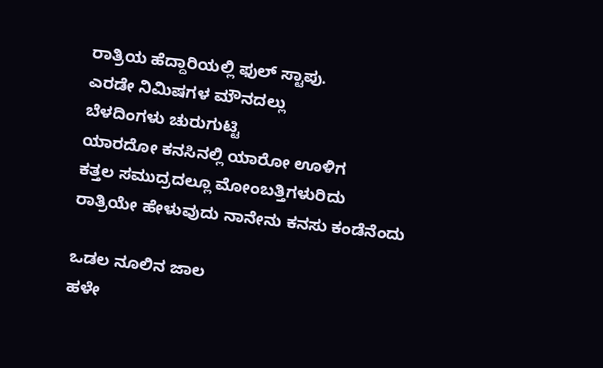ರಾತ್ರಿಯ ಹೆದ್ದಾರಿಯಲ್ಲಿ ಫುಲ್ ಸ್ಟಾಪು.
ಎರಡೇ ನಿಮಿಷಗಳ ಮೌನದಲ್ಲು
ಬೆಳದಿಂಗಳು ಚುರುಗುಟ್ಟಿ
ಯಾರದೋ ಕನಸಿನಲ್ಲಿ ಯಾರೋ ಊಳಿಗ
ಕತ್ತಲ ಸಮುದ್ರದಲ್ಲೂ ಮೋಂಬತ್ತಿಗಳುರಿದು
ರಾತ್ರಿಯೇ ಹೇಳುವುದು ನಾನೇನು ಕನಸು ಕಂಡೆನೆಂದು

ಒಡಲ ನೂಲಿನ ಜಾಲ
ಹಳೇ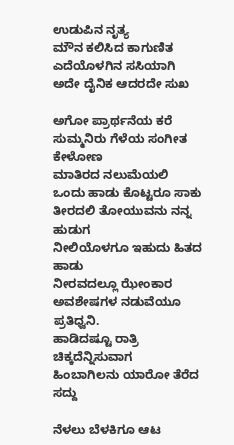ಉಡುಪಿನ ನೃತ್ಯ
ಮೌನ ಕಲಿಸಿದ ಕಾಗುಣಿತ
ಎದೆಯೊಳಗಿನ ಸಸಿಯಾಗಿ
ಅದೇ ದೈನಿಕ ಆದರದೇ ಸುಖ

ಅಗೋ ಪ್ರಾರ್ಥನೆಯ ಕರೆ
ಸುಮ್ಮನಿರು ಗೆಳೆಯ ಸಂಗೀತ ಕೇಳೋಣ
ಮಾತಿರದ ನಲುಮೆಯಲಿ
ಒಂದು ಹಾಡು ಕೊಟ್ಟರೂ ಸಾಕು
ತೀರದಲಿ ತೋಯುವನು ನನ್ನ ಹುಡುಗ
ನೀಲಿಯೊಳಗೂ ಇಹುದು ಹಿತದ ಹಾಡು
ನೀರವದಲ್ಲೂ ಝೇಂಕಾರ
ಅವಶೇಷಗಳ ನಡುವೆಯೂ ಪ್ರತಿಧ್ವನಿ.
ಹಾಡಿದಷ್ಟೂ ರಾತ್ರಿ ಚಿಕ್ಕದೆನ್ನಿಸುವಾಗ
ಹಿಂಬಾಗಿಲನು ಯಾರೋ ತೆರೆದ ಸದ್ದು

ನೆಳಲು ಬೆಳಕಿಗೂ ಆಟ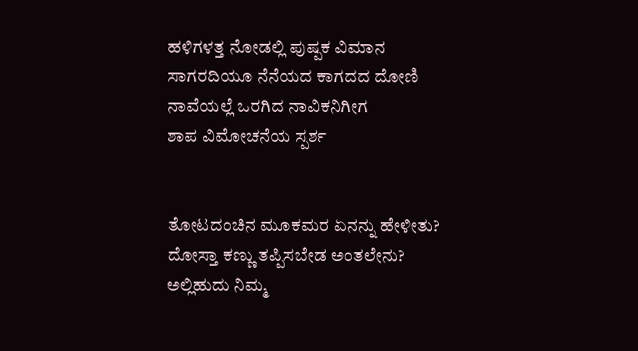ಹಳಿಗಳತ್ತ ನೋಡಲ್ಲಿ ಪುಷ್ಪಕ ವಿಮಾನ
ಸಾಗರದಿಯೂ ನೆನೆಯದ ಕಾಗದದ ದೋಣಿ
ನಾವೆಯಲ್ಲೆ ಒರಗಿದ ನಾವಿಕನಿಗೀಗ
ಶಾಪ ವಿಮೋಚನೆಯ ಸ್ಪರ್ಶ


ತೋಟದಂಚಿನ ಮೂಕಮರ ಏನನ್ನು ಹೇಳೀತು?
ದೋಸ್ತಾ ಕಣ್ಣು ತಪ್ಪಿಸಬೇಡ ಅಂತಲೇನು?
ಅಲ್ಲಿಹುದು ನಿಮ್ಮ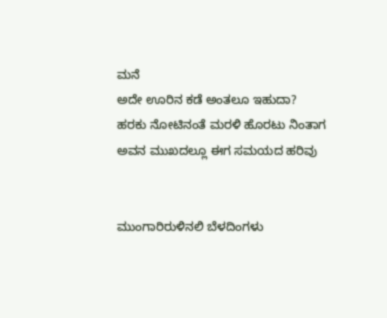ಮನೆ
ಅದೇ ಊರಿನ ಕಡೆ ಅಂತಲೂ ಇಹುದಾ?
ಹರಕು ನೋಟಿನಂತೆ ಮರಳಿ ಹೊರಟು ನಿಂತಾಗ
ಅವನ ಮುಖದಲ್ಲೂ ಈಗ ಸಮಯದ ಹರಿವು


ಮುಂಗಾರಿರುಳಿನಲಿ ಬೆಳದಿಂಗಳು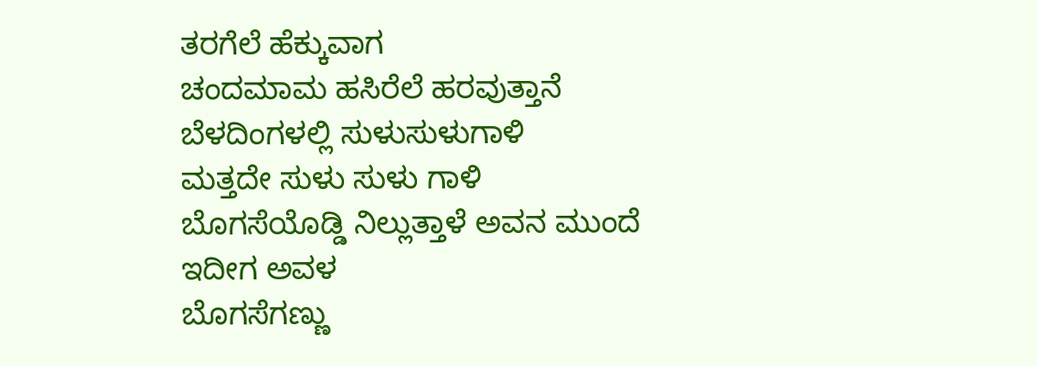ತರಗೆಲೆ ಹೆಕ್ಕುವಾಗ
ಚಂದಮಾಮ ಹಸಿರೆಲೆ ಹರವುತ್ತಾನೆ
ಬೆಳದಿಂಗಳಲ್ಲಿ ಸುಳುಸುಳುಗಾಳಿ
ಮತ್ತದೇ ಸುಳು ಸುಳು ಗಾಳಿ
ಬೊಗಸೆಯೊಡ್ಡಿ ನಿಲ್ಲುತ್ತಾಳೆ ಅವನ ಮುಂದೆ
ಇದೀಗ ಅವಳ
ಬೊಗಸೆಗಣ್ಣು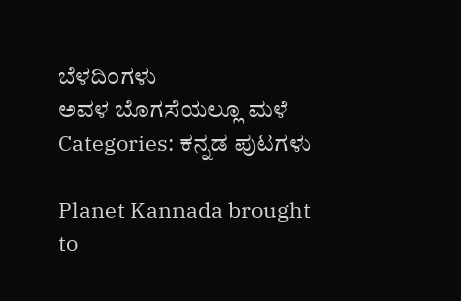ಬೆಳದಿಂಗಳು
ಅವಳ ಬೊಗಸೆಯಲ್ಲೂ ಮಳೆ
Categories: ಕನ್ನಡ ಪುಟಗಳು

Planet Kannada brought to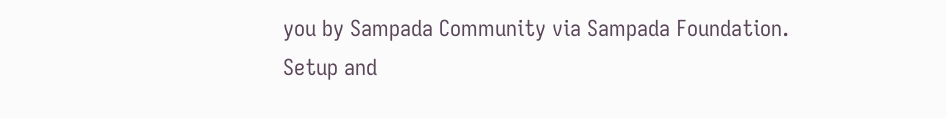you by Sampada Community via Sampada Foundation.
Setup and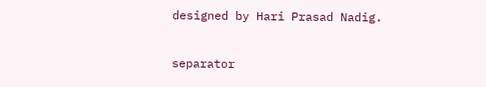designed by Hari Prasad Nadig.

separator